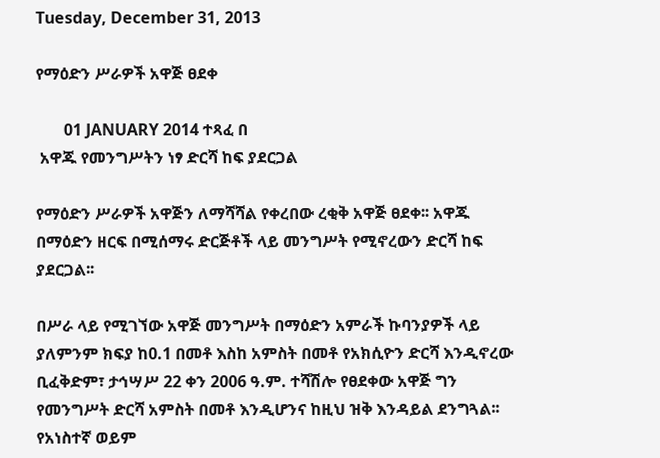Tuesday, December 31, 2013

የማዕድን ሥራዎች አዋጅ ፀደቀ

       01 JANUARY 2014 ተጻፈ በ
 አዋጁ የመንግሥትን ነፃ ድርሻ ከፍ ያደርጋል

የማዕድን ሥራዎች አዋጅን ለማሻሻል የቀረበው ረቂቅ አዋጅ ፀደቀ፡፡ አዋጁ በማዕድን ዘርፍ በሚሰማሩ ድርጅቶች ላይ መንግሥት የሚኖረውን ድርሻ ከፍ ያደርጋል፡፡

በሥራ ላይ የሚገኘው አዋጅ መንግሥት በማዕድን አምራች ኩባንያዎች ላይ ያለምንም ክፍያ ከ0.1 በመቶ እስከ አምስት በመቶ የአክሲዮን ድርሻ እንዲኖረው ቢፈቅድም፣ ታኅሣሥ 22 ቀን 2006 ዓ.ም. ተሻሽሎ የፀደቀው አዋጅ ግን የመንግሥት ድርሻ አምስት በመቶ እንዲሆንና ከዚህ ዝቅ እንዳይል ደንግጓል፡፡
የአነስተኛ ወይም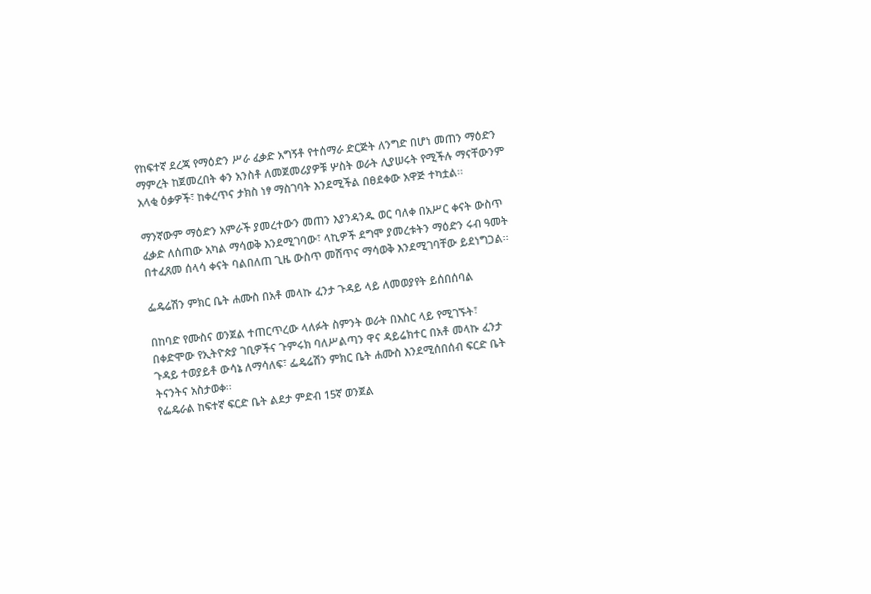የከፍተኛ ደረጃ የማዕድን ሥራ ፈቃድ አግኝቶ የተሰማራ ድርጅት ለንግድ በሆነ መጠን ማዕድን ማምረት ከጀመረበት ቀን አንስቶ ለመጀመሪያዎቹ ሦስት ወራት ሊያሠሩት የሚችሉ ማናቸውንም አላቂ ዕቃዎች፣ ከቀረጥና ታክስ ነፃ ማስገባት እንደሚችል በፀደቀው አዋጅ ተካቷል፡፡

ማንኛውም ማዕድን አምራች ያመረተውን መጠን እያንዳንዱ ወር ባለቀ በአሥር ቀናት ውስጥ ፈቃድ ለሰጠው አካል ማሳወቅ እንደሚገባው፣ ላኪዎች ደግሞ ያመረቱትን ማዕድን ሩብ ዓመት በተፈጸመ ሰላሳ ቀናት ባልበለጠ ጊዜ ውስጥ መሸጥና ማሳወቅ እንደሚገባቸው ይደነግጋል፡፡

ፌዴሬሽን ምክር ቤት ሐሙስ በአቶ መላኩ ፈንታ ጉዳይ ላይ ለመወያየት ይሰበሰባል

በከባድ የሙስና ወንጀል ተጠርጥረው ላለፉት ስምንት ወራት በእስር ላይ የሚገኙት፣ በቀድሞው የኢትዮጵያ ገቢዎችና ጉምሩክ ባለሥልጣን ዋና ዳይሬክተር በአቶ መላኩ ፈንታ ጉዳይ ተወያይቶ ውሳኔ ለማሳለፍ፣ ፌዴሬሽን ምክር ቤት ሐሙስ እንደሚሰበሰብ ፍርድ ቤት ትናንትና አስታወቀ፡፡
የፌዴራል ከፍተኛ ፍርድ ቤት ልደታ ምድብ 15ኛ ወንጀል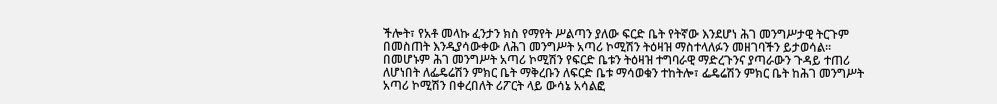ችሎት፣ የአቶ መላኩ ፈንታን ክስ የማየት ሥልጣን ያለው ፍርድ ቤት የትኛው እንደሆነ ሕገ መንግሥታዊ ትርጉም በመስጠት እንዲያሳውቀው ለሕገ መንግሥት አጣሪ ኮሚሽን ትዕዛዝ ማስተላለፉን መዘገባችን ይታወሳል፡፡
በመሆኑም ሕገ መንግሥት አጣሪ ኮሚሽን የፍርድ ቤቱን ትዕዛዝ ተግባራዊ ማድረጉንና ያጣራውን ጉዳይ ተጠሪ ለሆነበት ለፌዴሬሽን ምክር ቤት ማቅረቡን ለፍርድ ቤቱ ማሳወቁን ተከትሎ፣ ፌዴሬሽን ምክር ቤት ከሕገ መንግሥት አጣሪ ኮሚሽን በቀረበለት ሪፖርት ላይ ውሳኔ አሳልፎ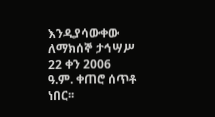እንዲያሳውቀው ለማክሰኞ ታኅሣሥ 22 ቀን 2006 ዓ.ም. ቀጠሮ ሰጥቶ ነበር፡፡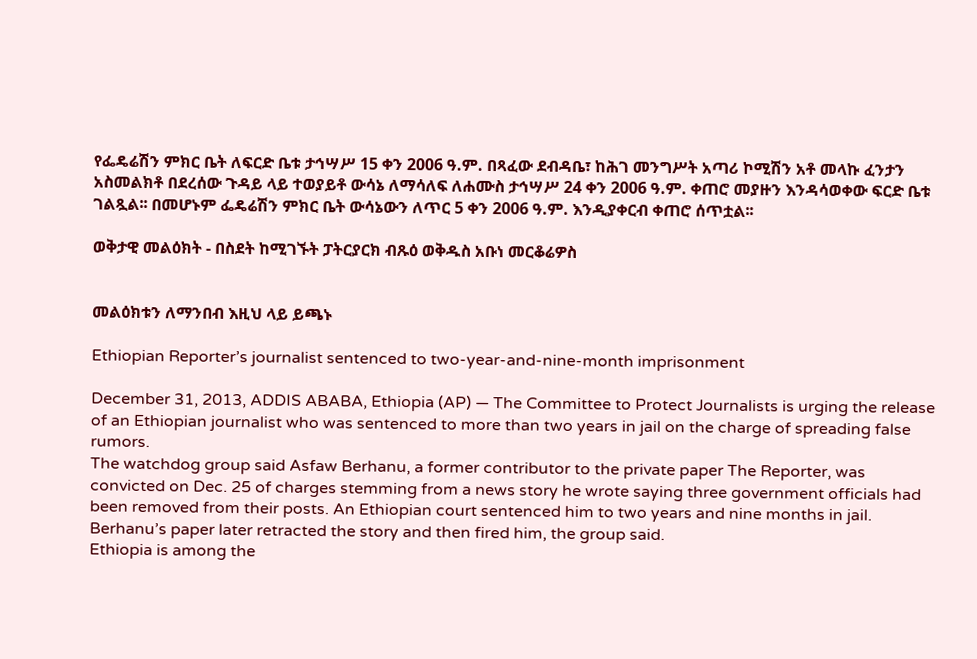የፌዴሬሽን ምክር ቤት ለፍርድ ቤቱ ታኅሣሥ 15 ቀን 2006 ዓ.ም. በጻፈው ደብዳቤ፣ ከሕገ መንግሥት አጣሪ ኮሚሽን አቶ መላኩ ፈንታን አስመልክቶ በደረሰው ጉዳይ ላይ ተወያይቶ ውሳኔ ለማሳለፍ ለሐሙስ ታኅሣሥ 24 ቀን 2006 ዓ.ም. ቀጠሮ መያዙን እንዳሳወቀው ፍርድ ቤቱ ገልጿል፡፡ በመሆኑም ፌዴሬሽን ምክር ቤት ውሳኔውን ለጥር 5 ቀን 2006 ዓ.ም. እንዲያቀርብ ቀጠሮ ሰጥቷል፡፡

ወቅታዊ መልዕክት - በስደት ከሚገኙት ፓትርያርክ ብጹዕ ወቅዱስ አቡነ መርቆሬዎስ


መልዕክቱን ለማንበብ እዚህ ላይ ይጫኑ

Ethiopian Reporter’s journalist sentenced to two-year-and-nine-month imprisonment

December 31, 2013, ADDIS ABABA, Ethiopia (AP) — The Committee to Protect Journalists is urging the release of an Ethiopian journalist who was sentenced to more than two years in jail on the charge of spreading false rumors.
The watchdog group said Asfaw Berhanu, a former contributor to the private paper The Reporter, was convicted on Dec. 25 of charges stemming from a news story he wrote saying three government officials had been removed from their posts. An Ethiopian court sentenced him to two years and nine months in jail.
Berhanu’s paper later retracted the story and then fired him, the group said.
Ethiopia is among the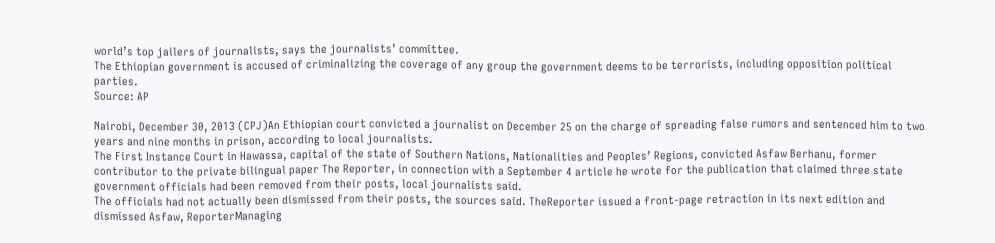world’s top jailers of journalists, says the journalists’ committee.
The Ethiopian government is accused of criminalizing the coverage of any group the government deems to be terrorists, including opposition political parties.
Source: AP

Nairobi, December 30, 2013 (CPJ)An Ethiopian court convicted a journalist on December 25 on the charge of spreading false rumors and sentenced him to two years and nine months in prison, according to local journalists.
The First Instance Court in Hawassa, capital of the state of Southern Nations, Nationalities and Peoples’ Regions, convicted Asfaw Berhanu, former contributor to the private bilingual paper The Reporter, in connection with a September 4 article he wrote for the publication that claimed three state government officials had been removed from their posts, local journalists said.
The officials had not actually been dismissed from their posts, the sources said. TheReporter issued a front-page retraction in its next edition and dismissed Asfaw, ReporterManaging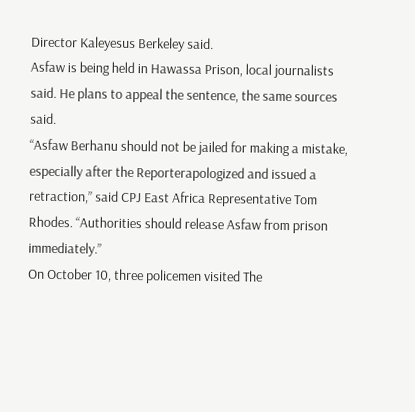Director Kaleyesus Berkeley said.
Asfaw is being held in Hawassa Prison, local journalists said. He plans to appeal the sentence, the same sources said.
“Asfaw Berhanu should not be jailed for making a mistake, especially after the Reporterapologized and issued a retraction,” said CPJ East Africa Representative Tom Rhodes. “Authorities should release Asfaw from prison immediately.”
On October 10, three policemen visited The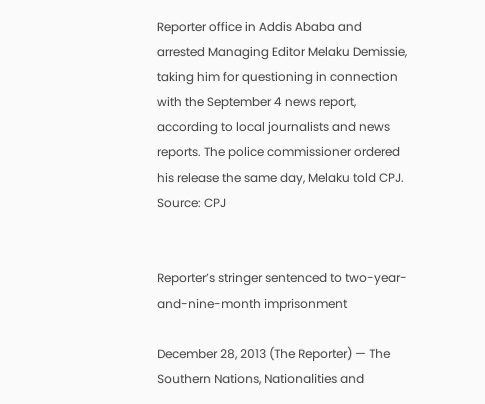Reporter office in Addis Ababa and arrested Managing Editor Melaku Demissie, taking him for questioning in connection with the September 4 news report, according to local journalists and news reports. The police commissioner ordered his release the same day, Melaku told CPJ.
Source: CPJ


Reporter’s stringer sentenced to two-year-and-nine-month imprisonment

December 28, 2013 (The Reporter) — The Southern Nations, Nationalities and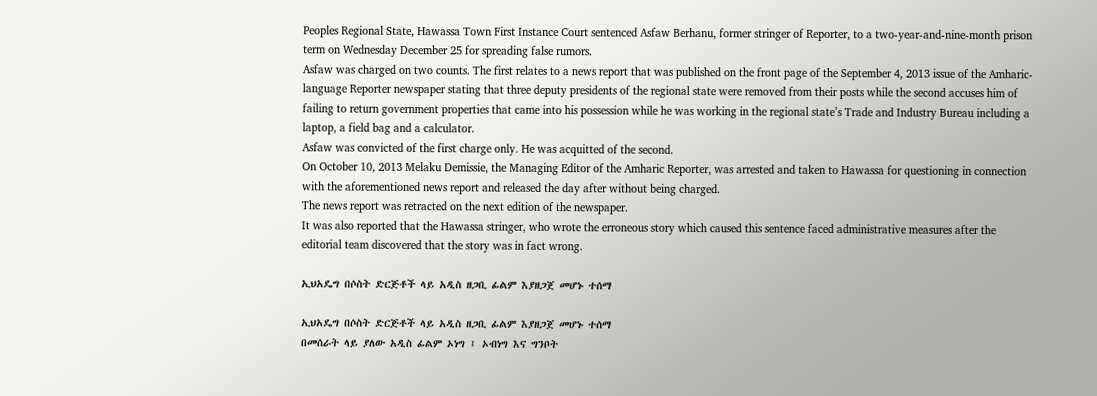Peoples Regional State, Hawassa Town First Instance Court sentenced Asfaw Berhanu, former stringer of Reporter, to a two-year-and-nine-month prison term on Wednesday December 25 for spreading false rumors.
Asfaw was charged on two counts. The first relates to a news report that was published on the front page of the September 4, 2013 issue of the Amharic-language Reporter newspaper stating that three deputy presidents of the regional state were removed from their posts while the second accuses him of failing to return government properties that came into his possession while he was working in the regional state’s Trade and Industry Bureau including a laptop, a field bag and a calculator.
Asfaw was convicted of the first charge only. He was acquitted of the second.
On October 10, 2013 Melaku Demissie, the Managing Editor of the Amharic Reporter, was arrested and taken to Hawassa for questioning in connection with the aforementioned news report and released the day after without being charged.
The news report was retracted on the next edition of the newspaper.
It was also reported that the Hawassa stringer, who wrote the erroneous story which caused this sentence faced administrative measures after the editorial team discovered that the story was in fact wrong.

ኢህአዴግ በሶስት ድርጅቶች ላይ አዲስ ዘጋቢ ፊልም እያዘጋጀ መሆኑ ተሰማ

ኢህአዴግ በሶስት ድርጅቶች ላይ አዲስ ዘጋቢ ፊልም እያዘጋጀ መሆኑ ተሰማ
በመሰራት ላይ ያለው አዲስ ፊልም ኦነግ ፤ ኦብነግ እና ግንቦት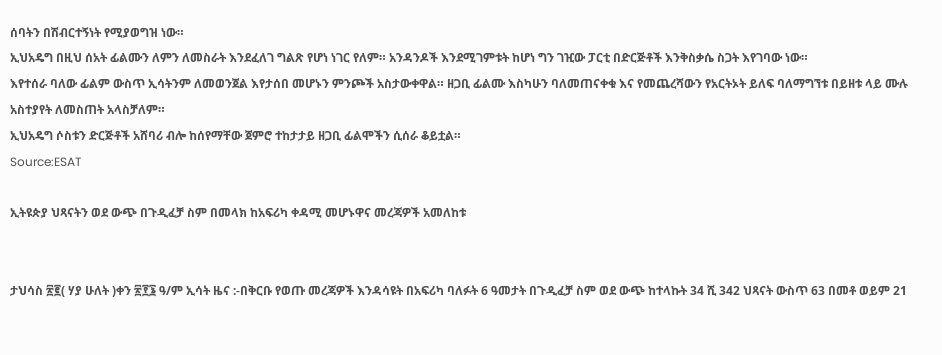ሰባትን በሽብርተኝነት የሚያወግዝ ነው።
ኢህአዴግ በዚህ ሰአት ፊልሙን ለምን ለመስራት እንደፈለገ ግልጽ የሆነ ነገር የለም። አንዳንዶች እንደሚገምቱት ከሆነ ግን ገዢው ፓርቲ በድርጅቶች እንቅስቃሴ ስጋት እየገባው ነው።
እየተሰራ ባለው ፊልም ውስጥ ኢሳትንም ለመወንጀል እየታሰበ መሆኑን ምንጮች አስታውቀዋል። ዘጋቢ ፊልሙ እስካሁን ባለመጠናቀቁ እና የመጨረሻውን የአርትኦት ይለፍ ባለማግኘቱ በይዘቱ ላይ ሙሉ አስተያየት ለመስጠት አላስቻለም።
ኢህአዴግ ሶስቱን ድርጅቶች አሸባሪ ብሎ ከሰየማቸው ጀምሮ ተከታታይ ዘጋቢ ፊልሞችን ሲሰራ ቆይቷል።
Source:ESAT

ኢትዩጵያ ህጻናትን ወደ ውጭ በጉዲፈቻ ስም በመላክ ከአፍሪካ ቀዳሚ መሆኑዋና መረጃዎች አመለከቱ


ታህሳስ ፳፪( ሃያ ሁለት )ቀን ፳፻፮ ዓ/ም ኢሳት ዜና :-በቅርቡ የወጡ መረጃዎች እንዳሳዩት በአፍሪካ ባለፉት 6 ዓመታት በጉዲፈቻ ስም ወደ ውጭ ከተላኩት 34 ሺ 342 ህጻናት ውስጥ 63 በመቶ ወይም 21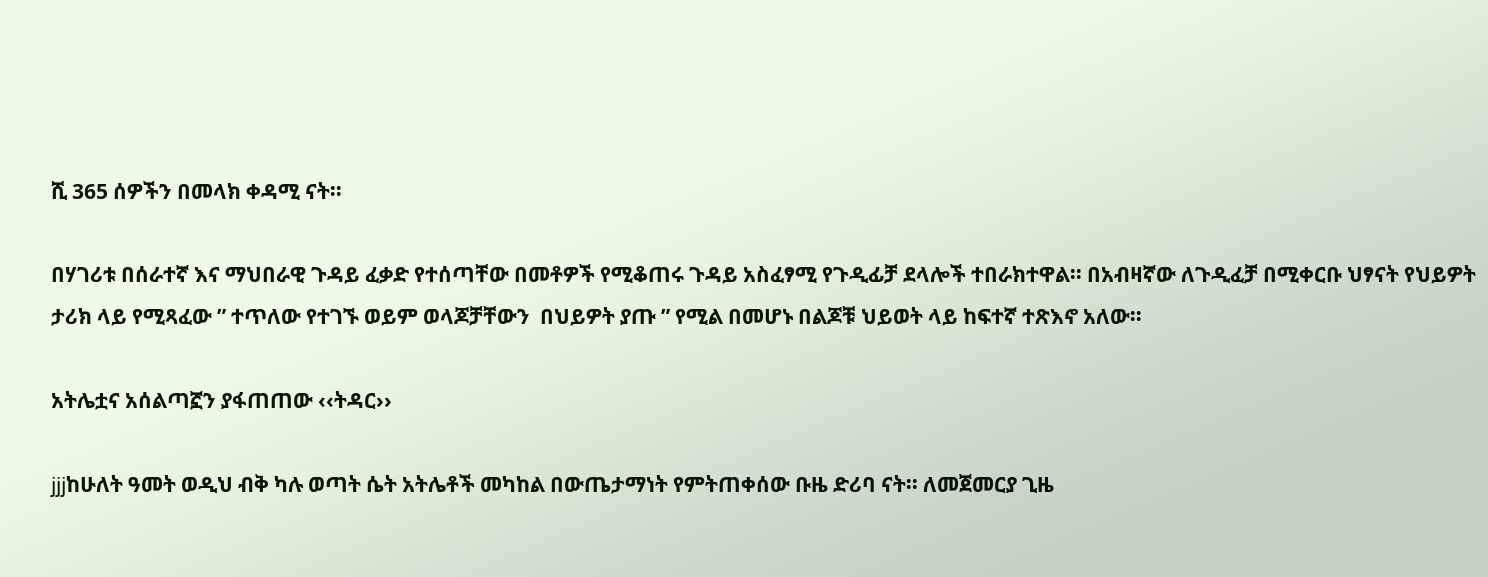ሺ 365 ሰዎችን በመላክ ቀዳሚ ናት።

በሃገሪቱ በሰራተኛ እና ማህበራዊ ጉዳይ ፈቃድ የተሰጣቸው በመቶዎች የሚቆጠሩ ጉዳይ አስፈፃሚ የጉዲፊቻ ደላሎች ተበራክተዋል፡፡ በአብዛኛው ለጉዲፈቻ በሚቀርቡ ህፃናት የህይዎት ታሪክ ላይ የሚጻፈው ” ተጥለው የተገኙ ወይም ወላጆቻቸውን  በህይዎት ያጡ ” የሚል በመሆኑ በልጆቹ ህይወት ላይ ከፍተኛ ተጽእኖ አለው።

አትሌቷና አሰልጣኟን ያፋጠጠው ‹‹ትዳር››

jjjከሁለት ዓመት ወዲህ ብቅ ካሉ ወጣት ሴት አትሌቶች መካከል በውጤታማነት የምትጠቀሰው ቡዜ ድሪባ ናት፡፡ ለመጀመርያ ጊዜ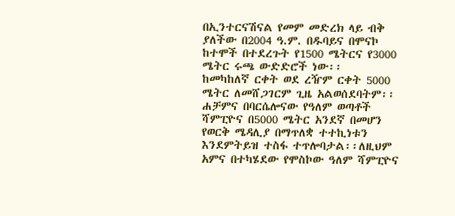በኢንተርናሽናል የመም መድረክ ላይ ብቅ ያለችው በ2004 ዓ.ም. በዱባይና በሞናኮ ከተሞች በተደረጉት የ1500 ሜትርና የ3000 ሜትር ሩጫ ውድድሮች ነው፡፡
ከመካከለኛ ርቀት ወደ ረዥም ርቀት 5000 ሜትር ለመሸጋገርም ጊዜ አልወሰደባትም፡፡ ሐቻምና በባርሴሎናው የዓለም ወጣቶች ሻምፒዮና በ5000 ሜትር አንደኛ በመሆን የወርቅ ሜዳሊያ በማጥለቋ ተተኪነቱን እንደምትይዝ ተስፋ ተጥሎባታል፡፡ለዚህም አምና በተካሄደው የሞስኮው ዓለም ሻምፒዮና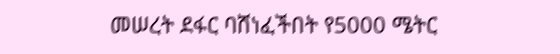መሠረት ደፋር ባሸነፈችበት የ5000 ሜትር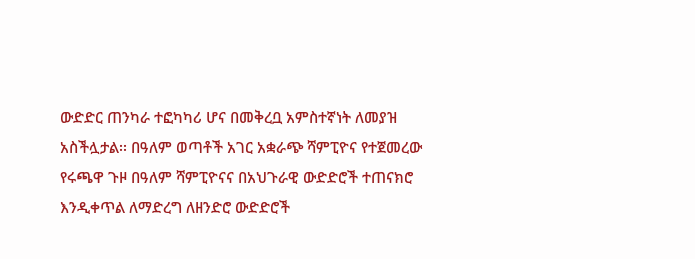ውድድር ጠንካራ ተፎካካሪ ሆና በመቅረቧ አምስተኛነት ለመያዝ አስችሏታል፡፡ በዓለም ወጣቶች አገር አቋራጭ ሻምፒዮና የተጀመረው የሩጫዋ ጉዞ በዓለም ሻምፒዮናና በአህጉራዊ ውድድሮች ተጠናክሮ እንዲቀጥል ለማድረግ ለዘንድሮ ውድድሮች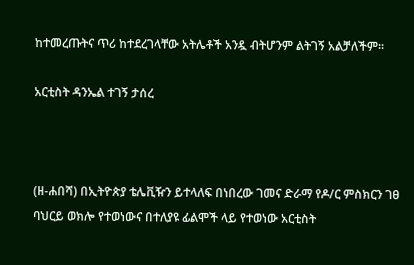ከተመረጡትና ጥሪ ከተደረገላቸው አትሌቶች አንዷ ብትሆንም ልትገኝ አልቻለችም፡፡

አርቲስት ዳንኤል ተገኝ ታሰረ



(ዘ-ሐበሻ) በኢትዮጵያ ቴሌቪዥን ይተላለፍ በነበረው ገመና ድራማ የዶ/ር ምስክርን ገፀ ባህርይ ወክሎ የተወነውና በተለያዩ ፊልሞች ላይ የተወነው አርቲስት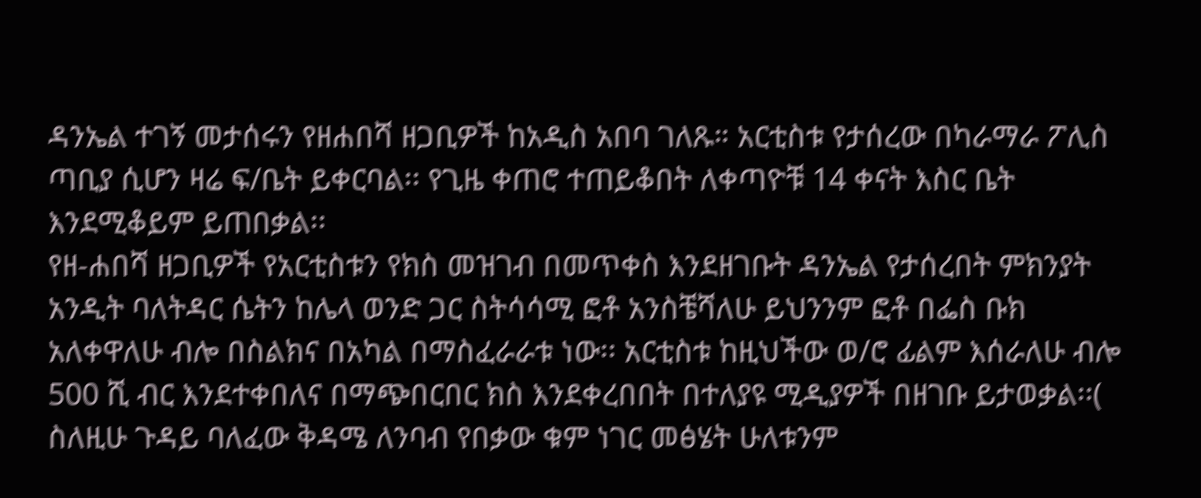ዳንኤል ተገኝ መታሰሩን የዘሐበሻ ዘጋቢዎች ከአዲስ አበባ ገለጹ። አርቲስቱ የታሰረው በካራማራ ፖሊስ ጣቢያ ሲሆን ዛሬ ፍ/ቤት ይቀርባል፡፡ የጊዜ ቀጠሮ ተጠይቆበት ለቀጣዮቹ 14 ቀናት እስር ቤት እንደሚቆይም ይጠበቃል፡፡
የዘ-ሐበሻ ዘጋቢዎች የአርቲስቱን የክስ መዝገብ በመጥቀስ እንደዘገቡት ዳንኤል የታሰረበት ምክንያት አንዲት ባለትዳር ሴትን ከሌላ ወንድ ጋር ስትሳሳሚ ፎቶ አንስቼሻለሁ ይህንንም ፎቶ በፌስ ቡክ አለቀዋለሁ ብሎ በስልክና በአካል በማስፈራራቱ ነው፡፡ አርቲስቱ ከዚህችው ወ/ሮ ፊልም እሰራለሁ ብሎ 500 ሺ ብር እንደተቀበለና በማጭበርበር ክስ እንደቀረበበት በተለያዩ ሚዲያዎች በዘገቡ ይታወቃል፡፡( ስለዚሁ ጉዳይ ባለፈው ቅዳሜ ለንባብ የበቃው ቁም ነገር መፅሄት ሁለቱንም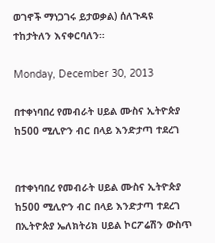ወገኖች ማነጋገሩ ይታወቃል) ሰለጉዳዩ ተከታትለን እናቀርባለን።

Monday, December 30, 2013

በተቀነባበረ የመብራት ሀይል ሙስና ኢትዮጵያ ከ500 ሚሊዮን ብር በላይ እንድታጣ ተደረገ


በተቀነባበረ የመብራት ሀይል ሙስና ኢትዮጵያ ከ500 ሚሊዮን ብር በላይ እንድታጣ ተደረገ
በኢትዮጵያ ኤለክትሪክ ሀይል ኮርፖሬሽን ውስጥ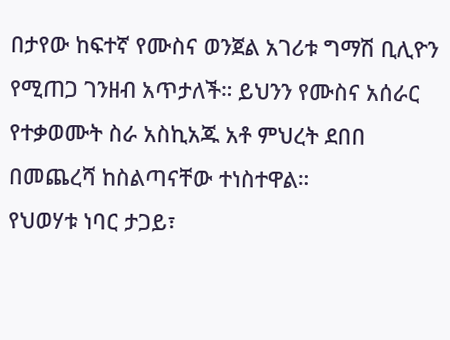በታየው ከፍተኛ የሙስና ወንጀል አገሪቱ ግማሽ ቢሊዮን የሚጠጋ ገንዘብ አጥታለች። ይህንን የሙስና አሰራር የተቃወሙት ስራ አስኪአጁ አቶ ምህረት ደበበ በመጨረሻ ከስልጣናቸው ተነስተዋል።
የህወሃቱ ነባር ታጋይ፣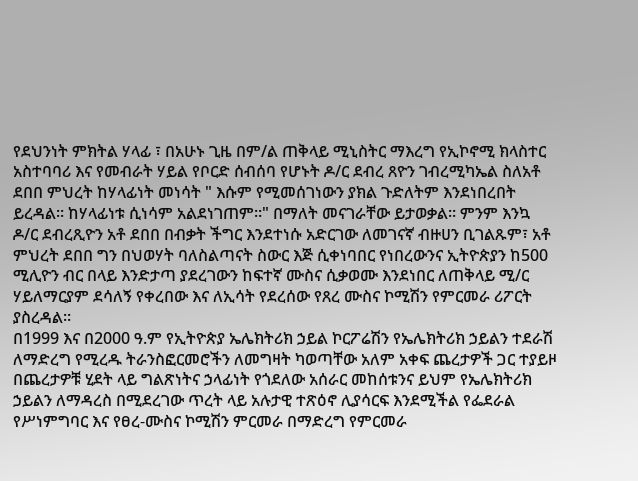የደህንነት ምክትል ሃላፊ ፣ በአሁኑ ጊዜ በም/ል ጠቅላይ ሚኒስትር ማእረግ የኢኮኖሚ ክላስተር አስተባባሪ እና የመብራት ሃይል የቦርድ ሰብሰባ የሆኑት ዶ/ር ደብረ ጸዮን ገብረሚካኤል ስለአቶ ደበበ ምህረት ከሃላፊነት መነሳት " እሱም የሚመሰገነውን ያክል ጉድለትም እንደነበረበት ይረዳል። ከሃላፊነቱ ሲነሳም አልደነገጠም።" በማለት መናገራቸው ይታወቃል። ምንም እንኳ ዶ/ር ደብረጺዮን አቶ ደበበ በብቃት ችግር እንደተነሱ አድርገው ለመገናኛ ብዙሀን ቢገልጹም፣ አቶ ምህረት ደበበ ግን በህወሃት ባለስልጣናት ስውር እጅ ሲቀነባበር የነበረውንና ኢትዮጵያን ከ500 ሚሊዮን ብር በላይ እንድታጣ ያደረገውን ከፍተኛ ሙስና ሲቃወሙ እንደነበር ለጠቅላይ ሚ/ር ሃይለማርያም ደሳለኝ የቀረበው እና ለኢሳት የደረሰው የጸረ ሙስና ኮሚሽን የምርመራ ሪፖርት ያስረዳል።
በ1999 እና በ2000 ዓ.ም የኢትዮጵያ ኤሌክትሪክ ኃይል ኮርፖሬሽን የኤሌክትሪክ ኃይልን ተደራሽ ለማድረግ የሚረዱ ትራንስፎርመሮችን ለመግዛት ካወጣቸው አለም አቀፍ ጨረታዎች ጋር ተያይዞ በጨረታዎቹ ሂደት ላይ ግልጽነትና ኃላፊነት የጎደለው አሰራር መከሰቱንና ይህም የኤሌክትሪክ ኃይልን ለማዳረስ በሚደረገው ጥረት ላይ አሉታዊ ተጽዕኖ ሊያሳርፍ እንደሚችል የፌደራል የሥነምግባር እና የፀረ-ሙስና ኮሚሽን ምርመራ በማድረግ የምርመራ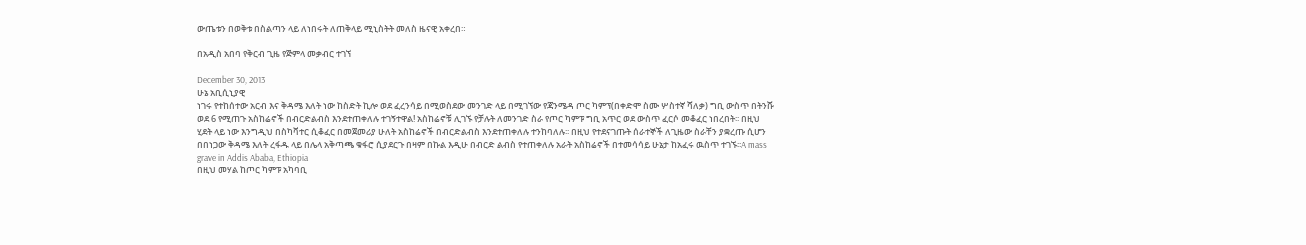ውጤቱን በወቅቱ በስልጣን ላይ ለነበሩት ለጠቅላይ ሚኒስትት መለስ ዜናዊ አቀረበ።

በአዲስ አበባ የቅርብ ጊዜ የጅምላ መቃብር ተገኘ

December 30, 2013
ሁኔ አቢሲኒያዊ
ነገሩ የተከሰተው አርብ እና ቅዳሜ እለት ነው ከስድት ኪሎ ወደ ፈረንሳይ በሚወስደው መንገድ ላይ በሚገኘው የጃንሜዳ ጦር ካምፕ(በቀድሞ ስሙ ሦስተኛ ሻለቃ) ግቢ ውስጥ በትንሹ ወደ 6 የሚጠጉ አስከሬኖች በብርድልብስ እንደተጠቀለሉ ተገኝተዋል! አስከሬኖቹ ሊገኙ የቻሉት ለመንገድ ስራ የጦር ካምፑ ግቢ አጥር ወደ ውስጥ ፈርሶ መቆፈር ነበረበት፡፡ በዚህ ሂደት ላይ ነው እንግዲህ በስካቫተር ሲቆፈር በመጀመሪያ ሁለት አስከሬኖች በብርድልብስ እንደተጠቀለሉ ተንከባለሉ፡፡ በዚህ የተደናገጡት ሰራተኞች ለጊዜው ስራቸን ያቋረጡ ሲሆን በበነጋው ቅዳሜ እለት ረፋዱ ላይ በሌላ አቅጣጫ ቁፋሮ ሲያደርጉ በዛም በኩል እዲሁ በብርድ ልብስ የተጠቀለሉ አራት አስከሬኖች በተመሳሳይ ሁኔታ ከአፈሩ ዉስጥ ተገኙ፡፡A mass grave in Addis Ababa, Ethiopia
በዚህ መሃል ከጦር ካምፑ አካባቢ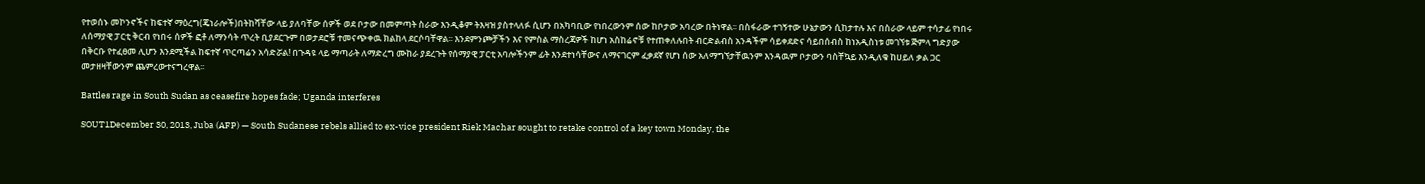የተወሰኑ መኮንኖችና ከፍተኛ ማዕረግ(ጄነራሎች)በትከሻቸው ላይ ያለባቸው ሰዎች ወደ ቦታው በመምጣት ስራው እንዲቆም ትእዛዝ ያስተላለፉ ሲሆን በአካባቢው የነበረውንም ሰው ከቦታው አባረው በትነዋል፡፡ በስፋራው ተገኝተው ሁኔታውን ሲከታተሉ እና በስራው ላይም ተሳታፊ የነበሩ ለሰማያዊ ፓርቲ ቅርብ የነበሩ ሰዎች ፎቶ ለማንሳት ጥረት ቢያደርጉም በወታደሮቹ ተመናጭቀዉ ክልከላ ደርሶባቸዋል፡፡ እንደምንጮቻችን እና የምስል ማስረጃዎች ከሆነ አስከሬኖቹ የተጠቀለሉበት ብርድልብስ አንዳችም ሳይቀደድና ሳይበሰብስ ከነአዲስነቱ መገኘቱ ጅምላ ግድያው በቅርቡ የተፈፀመ ሊሆን እንደሚችል ከፍተኛ ጥርጣሬን አሳድሯል! በጉዳዩ ላይ ማጣራት ለማድረግ ሙከራ ያደረጉት የሰማያዊ ፓርቲ አባሎችንም ፊት እንደተነሳቸውና ለማናገርም ፈቃደኛ የሆነ ሰው አለማግኘታቸዉንም እንዳዉም ቦታውን ባስቸኳይ እንዲለቁ ከሀይለ ቃል ጋር መታዘዛቸውንም ጨምረውተናግረዋል፡፡

Battles rage in South Sudan as ceasefire hopes fade; Uganda interferes

SOUT1December 30, 2013, Juba (AFP) — South Sudanese rebels allied to ex-vice president Riek Machar sought to retake control of a key town Monday, the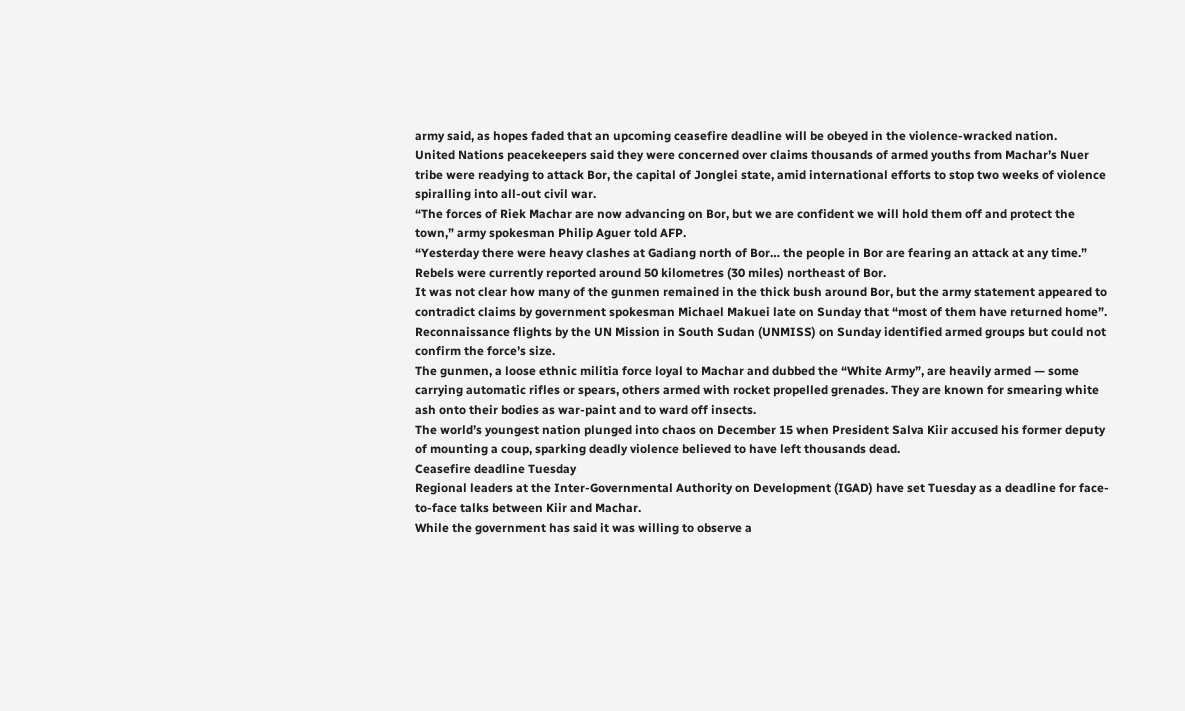army said, as hopes faded that an upcoming ceasefire deadline will be obeyed in the violence-wracked nation.
United Nations peacekeepers said they were concerned over claims thousands of armed youths from Machar’s Nuer tribe were readying to attack Bor, the capital of Jonglei state, amid international efforts to stop two weeks of violence spiralling into all-out civil war.
“The forces of Riek Machar are now advancing on Bor, but we are confident we will hold them off and protect the town,” army spokesman Philip Aguer told AFP.
“Yesterday there were heavy clashes at Gadiang north of Bor… the people in Bor are fearing an attack at any time.”
Rebels were currently reported around 50 kilometres (30 miles) northeast of Bor.
It was not clear how many of the gunmen remained in the thick bush around Bor, but the army statement appeared to contradict claims by government spokesman Michael Makuei late on Sunday that “most of them have returned home”.
Reconnaissance flights by the UN Mission in South Sudan (UNMISS) on Sunday identified armed groups but could not confirm the force’s size.
The gunmen, a loose ethnic militia force loyal to Machar and dubbed the “White Army”, are heavily armed — some carrying automatic rifles or spears, others armed with rocket propelled grenades. They are known for smearing white ash onto their bodies as war-paint and to ward off insects.
The world’s youngest nation plunged into chaos on December 15 when President Salva Kiir accused his former deputy of mounting a coup, sparking deadly violence believed to have left thousands dead.
Ceasefire deadline Tuesday
Regional leaders at the Inter-Governmental Authority on Development (IGAD) have set Tuesday as a deadline for face-to-face talks between Kiir and Machar.
While the government has said it was willing to observe a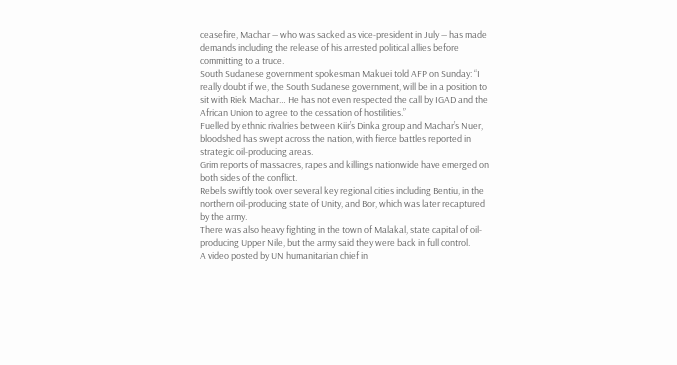ceasefire, Machar — who was sacked as vice-president in July — has made demands including the release of his arrested political allies before committing to a truce.
South Sudanese government spokesman Makuei told AFP on Sunday: “I really doubt if we, the South Sudanese government, will be in a position to sit with Riek Machar… He has not even respected the call by IGAD and the African Union to agree to the cessation of hostilities.”
Fuelled by ethnic rivalries between Kiir’s Dinka group and Machar’s Nuer, bloodshed has swept across the nation, with fierce battles reported in strategic oil-producing areas.
Grim reports of massacres, rapes and killings nationwide have emerged on both sides of the conflict.
Rebels swiftly took over several key regional cities including Bentiu, in the northern oil-producing state of Unity, and Bor, which was later recaptured by the army.
There was also heavy fighting in the town of Malakal, state capital of oil-producing Upper Nile, but the army said they were back in full control.
A video posted by UN humanitarian chief in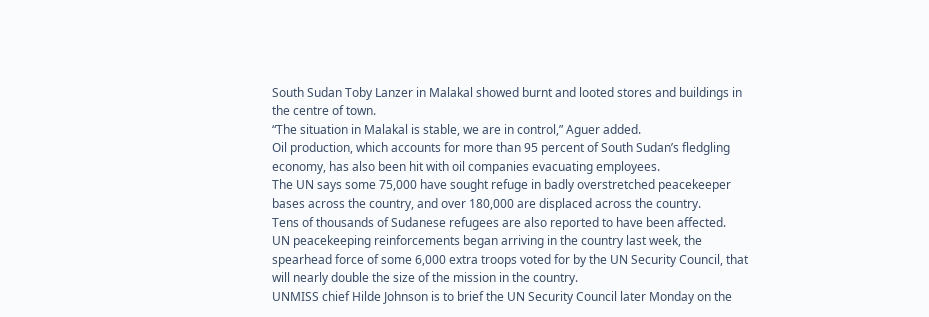South Sudan Toby Lanzer in Malakal showed burnt and looted stores and buildings in the centre of town.
“The situation in Malakal is stable, we are in control,” Aguer added.
Oil production, which accounts for more than 95 percent of South Sudan’s fledgling economy, has also been hit with oil companies evacuating employees.
The UN says some 75,000 have sought refuge in badly overstretched peacekeeper bases across the country, and over 180,000 are displaced across the country.
Tens of thousands of Sudanese refugees are also reported to have been affected.
UN peacekeeping reinforcements began arriving in the country last week, the spearhead force of some 6,000 extra troops voted for by the UN Security Council, that will nearly double the size of the mission in the country.
UNMISS chief Hilde Johnson is to brief the UN Security Council later Monday on the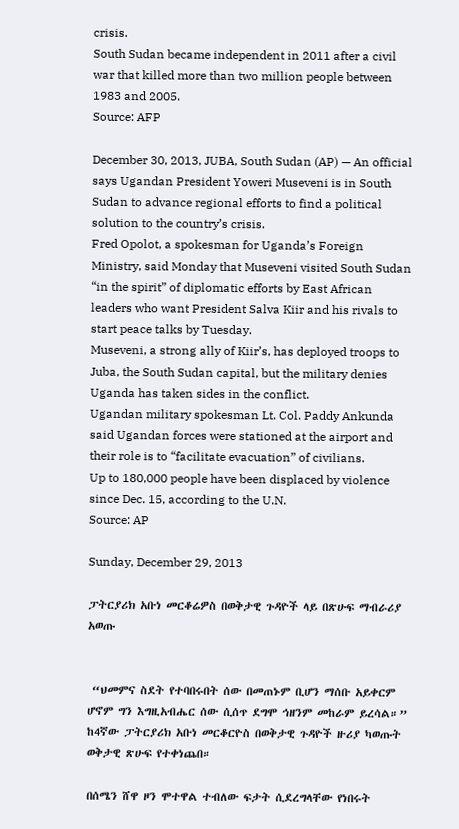crisis.
South Sudan became independent in 2011 after a civil war that killed more than two million people between 1983 and 2005.
Source: AFP

December 30, 2013, JUBA, South Sudan (AP) — An official says Ugandan President Yoweri Museveni is in South Sudan to advance regional efforts to find a political solution to the country’s crisis.
Fred Opolot, a spokesman for Uganda’s Foreign Ministry, said Monday that Museveni visited South Sudan “in the spirit” of diplomatic efforts by East African leaders who want President Salva Kiir and his rivals to start peace talks by Tuesday.
Museveni, a strong ally of Kiir’s, has deployed troops to Juba, the South Sudan capital, but the military denies Uganda has taken sides in the conflict.
Ugandan military spokesman Lt. Col. Paddy Ankunda said Ugandan forces were stationed at the airport and their role is to “facilitate evacuation” of civilians.
Up to 180,000 people have been displaced by violence since Dec. 15, according to the U.N.
Source: AP

Sunday, December 29, 2013

ፓትርያሪክ አቡነ መርቆሬዎስ በወቅታዊ ጉዳዮች ላይ በጽሁፍ ማብራሪያ አወጡ


 “ህመምና ስደት የተባበሩበት ሰው በመጠኑም ቢሆን ማሰቡ አይቀርም ሆኖም ግን እግዚአብሔር ሰው ሲሰጥ ደግሞ ኅዘንም መከራም ይረሳል።” ከ4ኛው ፓትርያሪክ አቡነ መርቆርዮስ በወቅታዊ ጉዳዮች ዙሪያ ካወጡት ወቅታዊ ጽሁፍ የተቀነጨበ።

በሰሜን ሸዋ ዞን ሞተዋል ተብለው ፍታት ሲደረግላቸው የነበሩት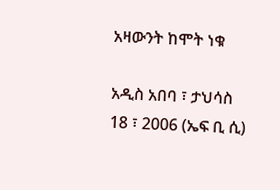አዛውንት ከሞት ነቁ

አዲስ አበባ ፣ ታህሳስ 18 ፣ 2006 (ኤፍ ቢ ሲ)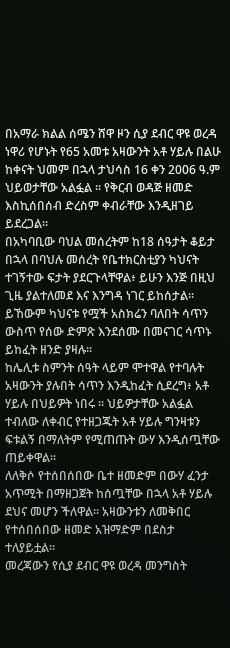በአማራ ክልል ሰሜን ሸዋ ዞን ሲያ ደብር ዋዩ ወረዳ ነዋሪ የሆኑት የ65 አመቱ አዛውንት አቶ ሃይሉ በልሁ ከቀናት ህመም በኋላ ታህሳስ 16 ቀን 2006 ዓ.ም ህይወታቸው አልፏል ። የቅርብ ወዳጅ ዘመድ እስኪሰበሰብ ድረስም ቀብራቸው እንዲዘገይ ይደረጋል።
በአካባቢው ባህል መሰረትም ከ18 ሰዓታት ቆይታ በኋላ በባህሉ መሰረት የቤተክርስቲያን ካህናት ተገኝተው ፍታት ያደርጉላቸዋል፥ ይሁን እንጅ በዚህ ጊዜ ያልተለመደ እና እንግዳ ነገር ይከሰታል። ይኸውም ካህናቱ የሟች አስክሬን ባለበት ሳጥን ውስጥ የሰው ድምጽ እንደሰሙ በመናገር ሳጥኑ ይከፈት ዘንድ ያዛሉ።
ከሌሊቱ ስምንት ሰዓት ላይም ሞተዋል የተባሉት አዛውንት ያሉበት ሳጥን እንዲከፈት ሲደረግ፥ አቶ ሃይሉ በህይዎት ነበሩ ። ህይዎታቸው አልፏል ተብለው ለቀብር የተዘጋጁት አቶ ሃይሉ ግንዛቱን ፍቱልኝ በማለትም የሚጠጡት ውሃ እንዲሰጧቸው ጠይቀዋል።
ለለቅሶ የተሰበሰበው ቤተ ዘመድም በውሃ ፈንታ አጥሚት በማዘጋጀት ከሰጧቸው በኋላ አቶ ሃይሉ ደህና መሆን ችለዋል። አዛውንቱን ለመቅበር የተሰበሰበው ዘመድ አዝማድም በደስታ ተለያይቷል።
መረጃውን የሲያ ደብር ዋዩ ወረዳ መንግስት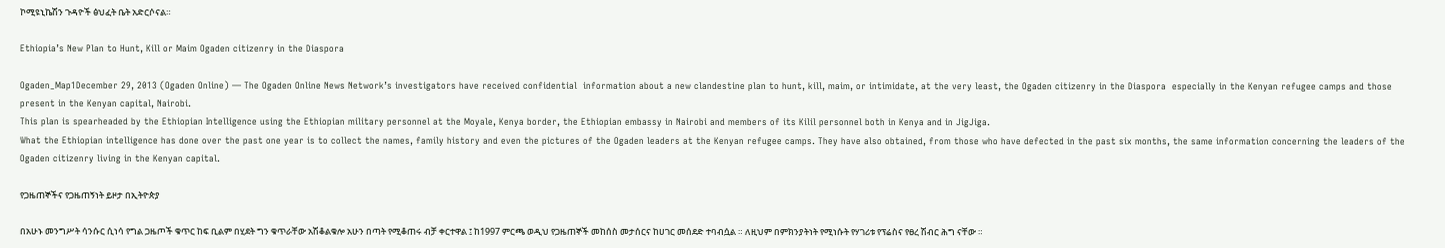ኮሚዩኒኬሽን ጉዳዮች ፅህፈት ቤት አድርሶናል።

Ethiopia’s New Plan to Hunt, Kill or Maim Ogaden citizenry in the Diaspora

Ogaden_Map1December 29, 2013 (Ogaden Online) — The Ogaden Online News Network’s investigators have received confidential  information about a new clandestine plan to hunt, kill, maim, or intimidate, at the very least, the Ogaden citizenry in the Diaspora  especially in the Kenyan refugee camps and those present in the Kenyan capital, Nairobi.
This plan is spearheaded by the Ethiopian Intelligence using the Ethiopian military personnel at the Moyale, Kenya border, the Ethiopian embassy in Nairobi and members of its Kilil personnel both in Kenya and in JigJiga.
What the Ethiopian intelligence has done over the past one year is to collect the names, family history and even the pictures of the Ogaden leaders at the Kenyan refugee camps. They have also obtained, from those who have defected in the past six months, the same information concerning the leaders of the Ogaden citizenry living in the Kenyan capital.

የጋዜጠኞችና የጋዜጠኝነት ይዞታ በኢትዮጵያ

በአሁኑ መንግሥት ሳንሱር ሲነሳ የግል ጋዜጦች ቁጥር ከፍ ቢልም በሂደት ግን ቁጥራቸው አሽቆልቁሎ አሁን በጣት የሚቆጠሩ ብቻ ቀርተዋል ፤ ከ1997 ምርጫ ወዲህ የጋዜጠኞች መከሰስ መታሰርና ከሀገር መሰደድ ተባብሷል ። ለዚህም በምክንያትነት የሚነሱት የሃገሪቱ የፕሬስና የፀረ ሽብር ሕግ ናቸው ።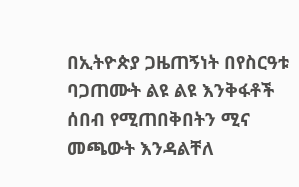በኢትዮጵያ ጋዜጠኝነት በየስርዓቱ ባጋጠሙት ልዩ ልዩ እንቅፋቶች ሰበብ የሚጠበቅበትን ሚና መጫውት እንዳልቸለ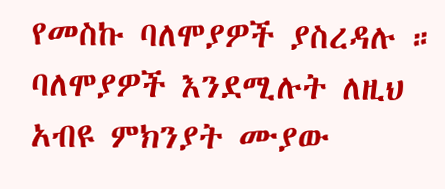የመስኩ ባለሞያዎች ያስረዳሉ ። ባለሞያዎች እንደሚሉት ለዚህ አብዩ ምክንያት ሙያው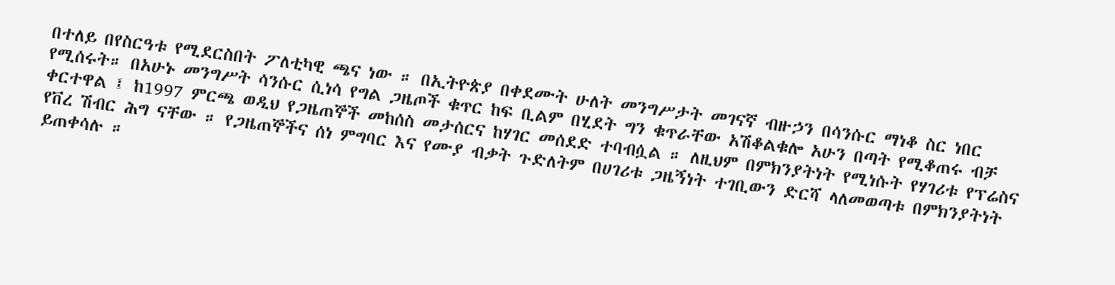በተለይ በየስርዓቱ የሚደርስበት ፖለቲካዊ ጫና ነው ። በኢትዮጵያ በቀደሙት ሁለት መንግሥታት መገናኛ ብዙኃን በሳንሱር ማነቆ ስር ነበር የሚሰሩት። በአሁኑ መንግሥት ሳንሱር ሲነሳ የግል ጋዜጦች ቁጥር ከፍ ቢልም በሂደት ግን ቁጥራቸው አሽቆልቁሎ አሁን በጣት የሚቆጠሩ ብቻ ቀርተዋል ፤ ከ1997 ምርጫ ወዲህ የጋዜጠኞች መከሰስ መታሰርና ከሃገር መሰደድ ተባብሷል ። ለዚህም በምክንያትነት የሚነሱት የሃገሪቱ የፕሬስና የቨረ ሽብር ሕግ ናቸው ። የጋዜጠኞችና ሰነ ምግባር እና የሙያ ብቃት ጉድለትም በሀገሪቱ ጋዜኝነት ተገቢውን ድርሻ ላለመወጣቱ በምክንያትነት ይጠቀሳሉ ።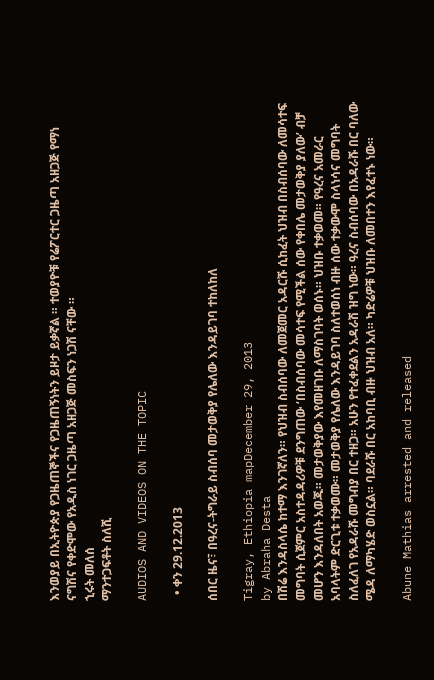እንወያይ በኢትዮጵያ የጋዜጠኞችና የጋዜጠኝነትን ይዞታ ይቃኛል ። ተወያዮቹ የሬፖርተር ጋዜጣ አዘጋጅ የማነ ናግሽና የቀድሞው የአዲስ ነገር ጋዜጣ አዘጋጅ መስፍን ነጋሽ ናቸው ።
ኂሩት መለሰ
ማንተጋፍቶት ስለሺ

AUDIOS AND VIDEOS ON THE TOPIC

  • ቀን 29.12.2013

ሰበር ዜና፣ በዓረና-ትግራይ ስብሰባ መታወቅያ የሌለው እንዳይገባ ተከለከለ

Tigray, Ethiopia mapDecember 29, 2013
by Abraha Desta
በሽሬ እንዳስላሴ ከተማ እንገኛለን። የህዝብ ስብሰባው ለመጀመር አዳርሹ ሲከፈት ህዝብ በስብሰባው ለመሳተፍ መግባት ሲጀምር አስተዳዳሪዎቹ ደንግጠው ‘በስብሰባው መሳተፍ የሚችል ሰው የቀበሌ መታወቅያ ያለው’ ብቻ መሆን እንዳለበት አወጁ። መታወቅያው እየመዘገቡ ለማስገባት ወሰኑ። ህዝቡ ተቃወመ። የዓረና አመራር አባላትም ድርጊቱ ተቃወሙ። መታወቅያ የሌለው እንዳይገባ ስለተወሰነ ብዙ ሰው ተቃውሞ ስላነሳና መግባት ስለፈለገ የአዳራሹ መግብያ በር ተዘጋ። አሁን የተፈቀደልን አዳራሽ ዝግ ነው። ዓረና ስብሰባው በአዳራሹ በር ባለው ሜዳ ለማካሄድ ወስኗል። ባደራሹ በር አከባቢ ብዙ ህዝብ አለ። ካድሬዎቹ ህዝቡ ለመበተን እየፈተኑ ነው።

Abune Mathias arrested and released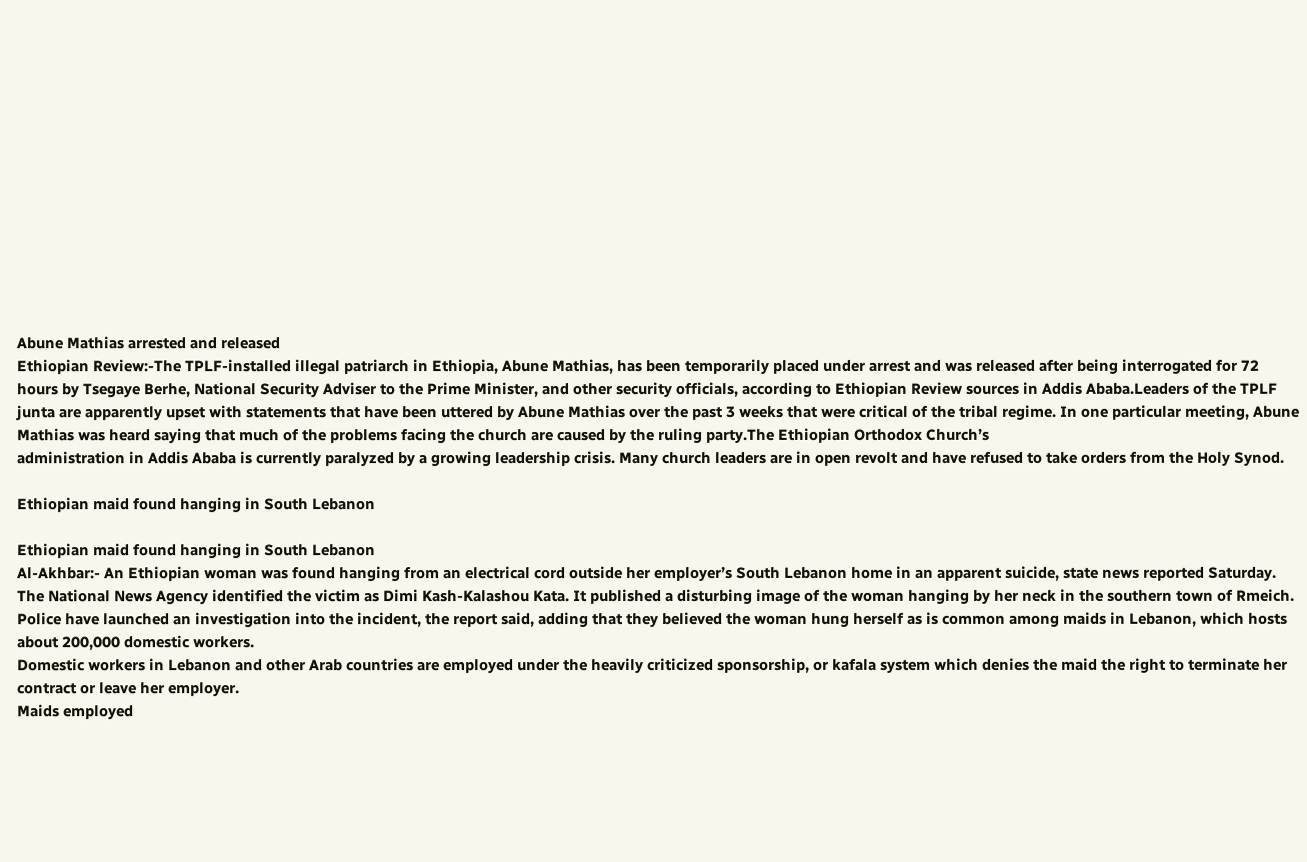Abune Mathias arrested and released
Ethiopian Review:-The TPLF-installed illegal patriarch in Ethiopia, Abune Mathias, has been temporarily placed under arrest and was released after being interrogated for 72 hours by Tsegaye Berhe, National Security Adviser to the Prime Minister, and other security officials, according to Ethiopian Review sources in Addis Ababa.Leaders of the TPLF junta are apparently upset with statements that have been uttered by Abune Mathias over the past 3 weeks that were critical of the tribal regime. In one particular meeting, Abune Mathias was heard saying that much of the problems facing the church are caused by the ruling party.The Ethiopian Orthodox Church’s
administration in Addis Ababa is currently paralyzed by a growing leadership crisis. Many church leaders are in open revolt and have refused to take orders from the Holy Synod.

Ethiopian maid found hanging in South Lebanon

Ethiopian maid found hanging in South Lebanon
Al-Akhbar:- An Ethiopian woman was found hanging from an electrical cord outside her employer’s South Lebanon home in an apparent suicide, state news reported Saturday.
The National News Agency identified the victim as Dimi Kash-Kalashou Kata. It published a disturbing image of the woman hanging by her neck in the southern town of Rmeich.
Police have launched an investigation into the incident, the report said, adding that they believed the woman hung herself as is common among maids in Lebanon, which hosts about 200,000 domestic workers.
Domestic workers in Lebanon and other Arab countries are employed under the heavily criticized sponsorship, or kafala system which denies the maid the right to terminate her contract or leave her employer.
Maids employed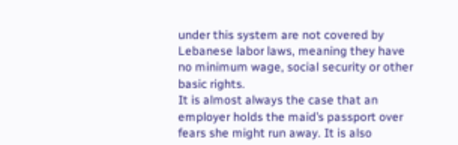under this system are not covered by Lebanese labor laws, meaning they have no minimum wage, social security or other basic rights.
It is almost always the case that an employer holds the maid’s passport over fears she might run away. It is also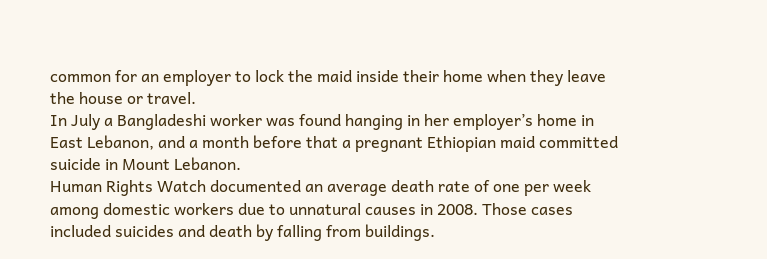common for an employer to lock the maid inside their home when they leave the house or travel.
In July a Bangladeshi worker was found hanging in her employer’s home in East Lebanon, and a month before that a pregnant Ethiopian maid committed suicide in Mount Lebanon.
Human Rights Watch documented an average death rate of one per week among domestic workers due to unnatural causes in 2008. Those cases included suicides and death by falling from buildings.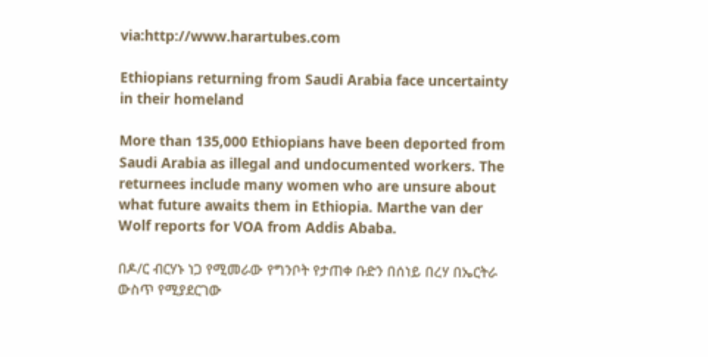via:http://www.harartubes.com

Ethiopians returning from Saudi Arabia face uncertainty in their homeland

More than 135,000 Ethiopians have been deported from Saudi Arabia as illegal and undocumented workers. The returnees include many women who are unsure about what future awaits them in Ethiopia. Marthe van der Wolf reports for VOA from Addis Ababa.

በዶ/ር ብርሃኑ ነጋ የሚመራው የግንቦት የታጠቀ ቡድን በሰነይ በረሃ በኤርትራ ውስጥ የሚያደርገው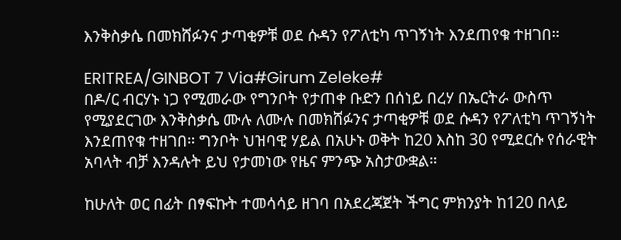እንቅስቃሴ በመክሸፉንና ታጣቂዎቹ ወደ ሱዳን የፖለቲካ ጥገኝነት እንደጠየቁ ተዘገበ።

ERITREA/GINBOT 7 Via#Girum Zeleke#
በዶ/ር ብርሃኑ ነጋ የሚመራው የግንቦት የታጠቀ ቡድን በሰነይ በረሃ በኤርትራ ውስጥ የሚያደርገው እንቅስቃሴ ሙሉ ለሙሉ በመክሸፉንና ታጣቂዎቹ ወደ ሱዳን የፖለቲካ ጥገኝነት እንደጠየቁ ተዘገበ። ግንቦት ህዝባዊ ሃይል በአሁኑ ወቅት ከ20 እስከ 30 የሚደርሱ የሰራዊት አባላት ብቻ እንዳሉት ይህ የታመነው የዜና ምንጭ አስታውቋል።

ከሁለት ወር በፊት በፃፍኩት ተመሳሳይ ዘገባ በአደረጃጀት ችግር ምክንያት ከ120 በላይ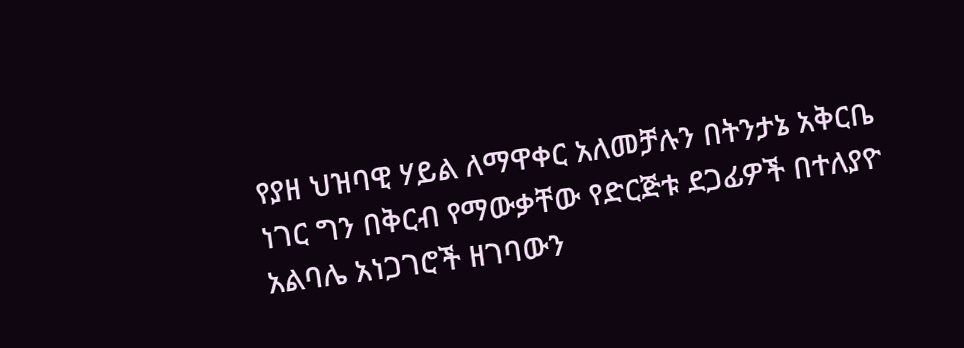የያዘ ህዝባዊ ሃይል ለማዋቀር አለመቻሉን በትንታኔ አቅርቤ ነገር ግን በቅርብ የማውቃቸው የድርጅቱ ደጋፊዎች በተለያዮ አልባሌ አነጋገሮች ዘገባውን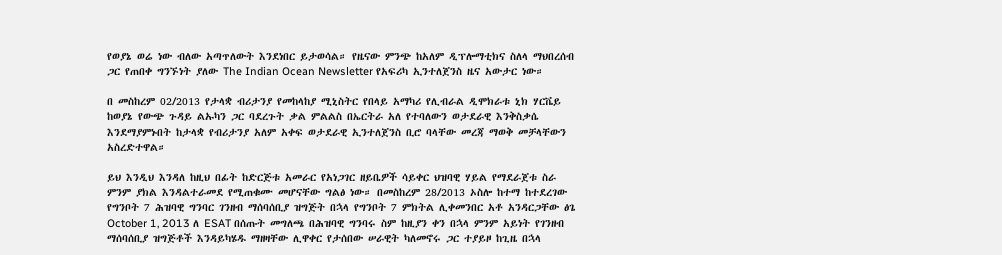የወያኔ ወሬ ነው ብለው አጣጥለውት እንደነበር ይታወሳል። የዜናው ምንጭ ከአለም ዲፕሎማቲክና ስለላ ማህበረሰብ ጋር የጠበቀ ግንኙነት ያለው The Indian Ocean Newsletter የአፍሪካ ኢንተለጀንስ ዜና አውታር ነው።

በ መስከረም 02/2013 የታላቋ ብሪታንያ የመከላከያ ሚኒስትር የበላይ አማካሪ የሊብራል ዲሞክራቱ ኒክ ሃርቬይ ከወያኔ የውጭ ጉዳይ ልኡካን ጋር ባደረጉት ቃል ምልልስ በኤርትራ አለ የተባለውን ወታደራዊ እንቅስቃሴ እንደማያምኑበት ከታላቋ የብሪታንያ አለም አቀፍ ወታደራዊ ኢንተለጀንስ ቢሮ ባላቸው መረጃ ማወቅ መቻላቸውን አስረድተዋል።

ይህ እንዲህ እንዳለ ከዚህ በፊት ከድርጅቱ አመራር የአነጋገር ዘይቤዎች ሳይቀር ህዝባዊ ሃይል የማደራጀቱ ስራ ምንም ያክል እንዳልተራመደ የሚጠቁሙ መሆናቸው ግልፅ ነው። በመስከረም 28/2013 ኦስሎ ከተማ ከተደረገው የግንቦት 7 ሕዝባዊ ግንባር ገንዘብ ማሰባሰቢያ ዝግጅት በኋላ የግንቦት 7 ምክትል ሊቀመንበር አቶ አንዳርጋቸው ፅጌ October 1, 2013 ለ ESAT በሰጡት መግለጫ በሕዝባዊ ግንባሩ ስም ከዚያን ቀን በኋላ ምንም አይነት የገንዘብ ማሰባሰቢያ ዝግጅቶች እንዳይካሄዱ ማዘዛቸው ሊዋቀር የታሰበው ሠራዊት ካለመኖሩ ጋር ተያይዞ ከጊዜ በኋላ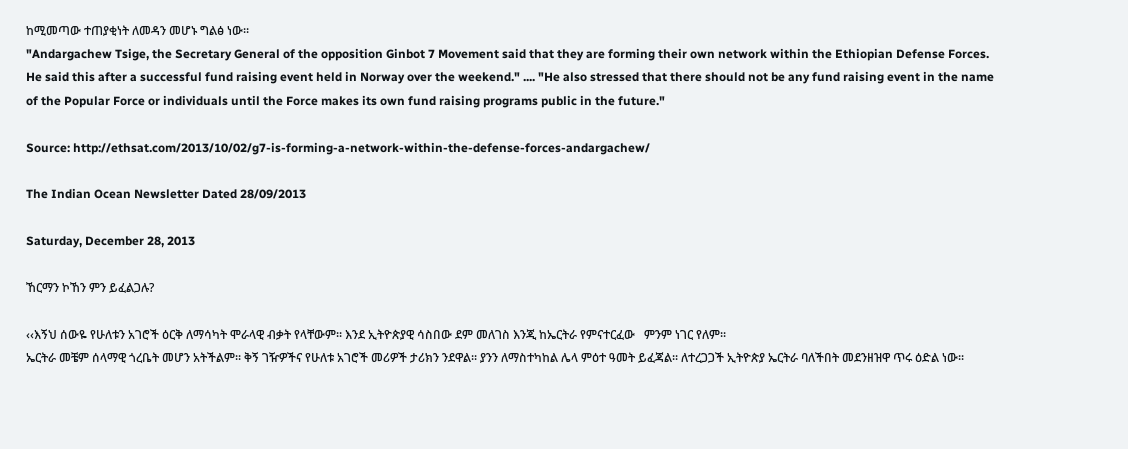ከሚመጣው ተጠያቂነት ለመዳን መሆኑ ግልፅ ነው።
"Andargachew Tsige, the Secretary General of the opposition Ginbot 7 Movement said that they are forming their own network within the Ethiopian Defense Forces. He said this after a successful fund raising event held in Norway over the weekend." .... "He also stressed that there should not be any fund raising event in the name of the Popular Force or individuals until the Force makes its own fund raising programs public in the future."

Source: http://ethsat.com/2013/10/02/g7-is-forming-a-network-within-the-defense-forces-andargachew/

The Indian Ocean Newsletter Dated 28/09/2013

Saturday, December 28, 2013

ኸርማን ኮኸን ምን ይፈልጋሉ?

‹‹እኝህ ሰውዬ የሁለቱን አገሮች ዕርቅ ለማሳካት ሞራላዊ ብቃት የላቸውም፡፡ እንደ ኢትዮጵያዊ ሳስበው ደም መለገስ እንጂ ከኤርትራ የምናተርፈው   ምንም ነገር የለም፡፡
ኤርትራ መቼም ሰላማዊ ጎረቤት መሆን አትችልም፡፡ ቅኝ ገዥዎችና የሁለቱ አገሮች መሪዎች ታሪክን ንደዋል፡፡ ያንን ለማስተካከል ሌላ ምዕተ ዓመት ይፈጃል፡፡ ለተረጋጋች ኢትዮጵያ ኤርትራ ባለችበት መደንዘዝዋ ጥሩ ዕድል ነው፡፡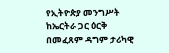የኢትዮጵያ መንግሥት ከኤርትራ ጋር ዕርቅ በመፈጸም ዳግም ታሪካዊ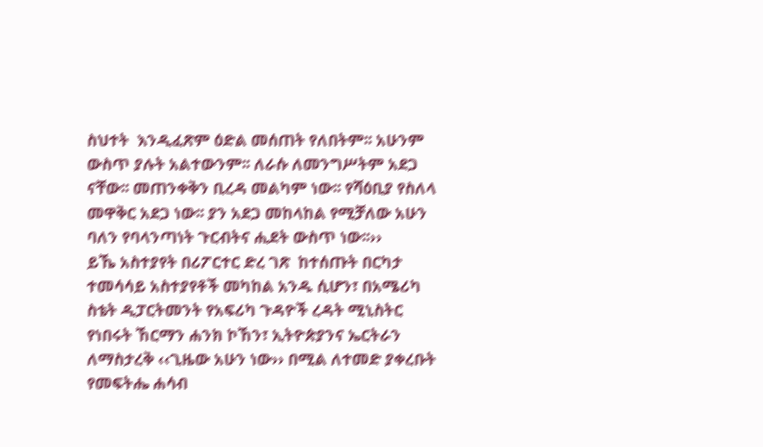ስህተት  እንዲፈጽም ዕድል መሰጠት የለበትም፡፡ አሁንም ውስጥ ያሉት አልተውንም፡፡ ለራሱ ለመንግሥትም አደጋ ናቸው፡፡ መጠንቀቅን ቢረዳ መልካም ነው፡፡ የሻዕቢያ የስለላ መዋቅር አደጋ ነው፡፡ ያን አደጋ መከላከል የሚቻለው አሁን ባለን የባላንጣነት ጉርብትና ሒደት ውስጥ ነው፡፡››
ይኼ አስተያየት በሪፖርተር ድረ ገጽ  ከተሰጡት በርካታ ተመሳሳይ አስተያየቶች መካከል አንዱ ሲሆን፣ በአሜሪካ ስቴት ዲፓርትመንት የአፍሪካ ጉዳዮች ረዳት ሚኒስትር የነበሩት ኸርማን ሐንክ ኮኸን፣ ኢትዮጵያንና ኤርትራን ለማስታረቅ ‹‹ጊዜው አሁን ነው›› በሚል ለተመድ ያቀረቡት የመፍትሔ ሐሳብ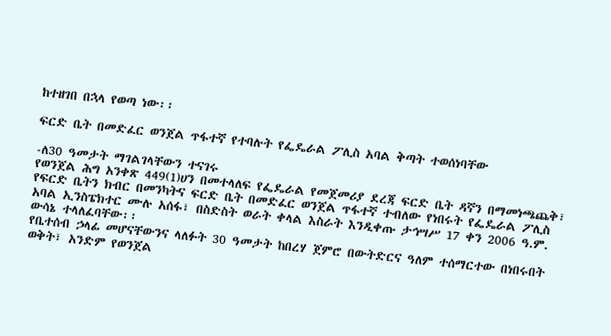ከተዘገበ በኋላ የወጣ ነው፡፡

ፍርድ ቤት በመድፈር ወንጀል ጥፋተኛ የተባሉት የፌዴራል ፖሊስ አባል ቅጣት ተወሰነባቸው

-ለ30 ዓመታት ማገልገላቸውን ተናገሩ
የወንጀል ሕግ አንቀጽ 449(1)ሀን በመተላለፍ የፌዴራል የመጀመሪያ ደረጃ ፍርድ ቤት ዳኛን በማመነጫጨቅ፣ የፍርድ ቤትን ክብር በመንካትና ፍርድ ቤት በመድፈር ወንጀል ጥፋተኛ ተብለው የነበሩት የፌዴራል ፖሊስ አባል ኢንስፔክተር ሙሉ አሰፋ፣ በስድስት ወራት ቀላል እስራት እንዲቀጡ ታኅሣሥ 17 ቀን 2006 ዓ.ም. ውሳኔ ተላለፈባቸው፡፡
የቤተሰብ ኃላፊ መሆናቸውንና ላለፉት 30 ዓመታት ከበረሃ ጀምሮ በውትድርና ዓለም ተሰማርተው በነበሩበት ወቅት፣ አንድም የወንጀል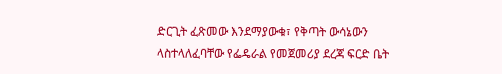ድርጊት ፈጽመው እንደማያውቁ፣ የቅጣት ውሳኔውን ላስተላለፈባቸው የፌዴራል የመጀመሪያ ደረጃ ፍርድ ቤት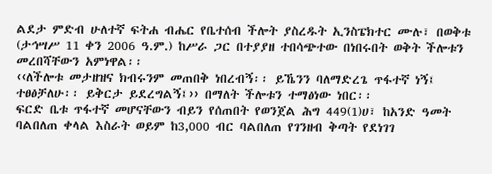ልደታ ምድብ ሁለተኛ ፍትሐ ብሔር የቤተሰብ ችሎት ያስረዱት ኢንስፔክተር ሙሉ፣ በወቅቱ (ታኅሣሥ 11 ቀን 2006 ዓ.ም.) ከሥራ ጋር በተያያዘ ተበሳጭተው በነበሩበት ወቅት ችሎቱን መረበሻቸውን አምነዋል፡፡
‹‹ለችሎቱ መታዘዝና ክብሩንም መጠበቅ ነበረብኝ፡፡ ይኼንን ባለማድረጌ ጥፋተኛ ነኝ፤ ተፀፅቻለሁ፡፡ ይቅርታ ይደረግልኝ፤›› በማለት ችሎቱን ተማፅነው ነበር፡፡
ፍርድ ቤቱ ጥፋተኛ መሆናቸውን ብይን የሰጠበት የወንጀል ሕግ 449(1)ሀ፣ ከአንድ ዓመት ባልበለጠ ቀላል እስራት ወይም ከ3,000 ብር ባልበለጠ የገንዘብ ቅጣት የደነገገ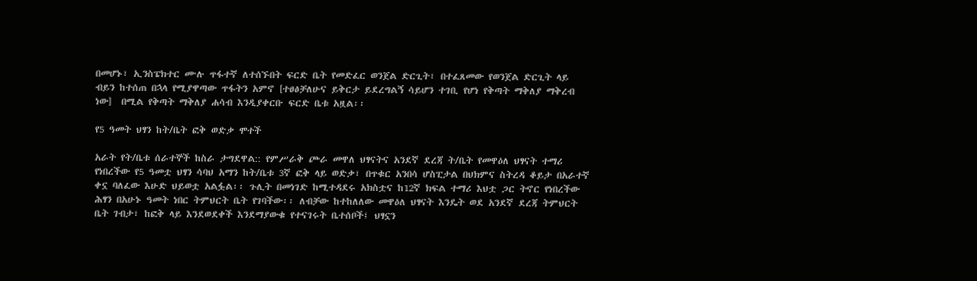በመሆኑ፣ ኢንስፔክተር ሙሉ ጥፋተኛ ለተሰኙበት ፍርድ ቤት የመድፈር ወንጀል ድርጊት፣ በተፈጸመው የወንጀል ድርጊት ላይ ብይን ከተሰጠ በኋላ የሚያዋጣው ጥፋትን አምኖ [ተፀፅቻለሁና ይቅርታ ይደረግልኝ ሳይሆን ተገቢ የሆነ የቅጣት ማቅለያ ማቅረብ ነው]  በሚል የቅጣት ማቅለያ ሐሳብ እንዲያቀርቡ ፍርድ ቤቱ አዟል፡፡

የ5 ዓመት ህፃን ከት/ቤት ፎቅ ወድቃ ሞተች

አራት የት/ቤቱ ሰራተኞች ከስራ ታግደዋል:: የምሥራቅ ጮራ መዋለ ህፃናትና አንደኛ ደረጃ ት/ቤት የመዋዕለ ህፃናት ተማሪ የነበረችው የ5 ዓመቷ ህፃን ሳባህ አማን ከት/ቤቱ 3ኛ ፎቅ ላይ ወድቃ፣ በጥቁር አንበሳ ሆስፒታል በህክምና ስትረዳ ቆይታ በአራተኛ ቀኗ ባለፈው እሁድ ህይወቷ አልፏል፡፡ ጉሊት በመነገድ ከሚተዳደሩ አክስቷና ከ12ኛ ክፍል ተማሪ እህቷ ጋር ትኖር የነበረችው ሕፃን በአሁኑ ዓመት ነበር ትምህርት ቤት የገባችው፡፡ ለብቻው ከተከለለው መዋዕለ ህፃናት እንዴት ወደ አንደኛ ደረጃ ትምህርት ቤት ገብታ፣ ከፎቅ ላይ እንደወደቀች እንደማያውቁ የተናገሩት ቤተሰቦች፤ ህፃኗን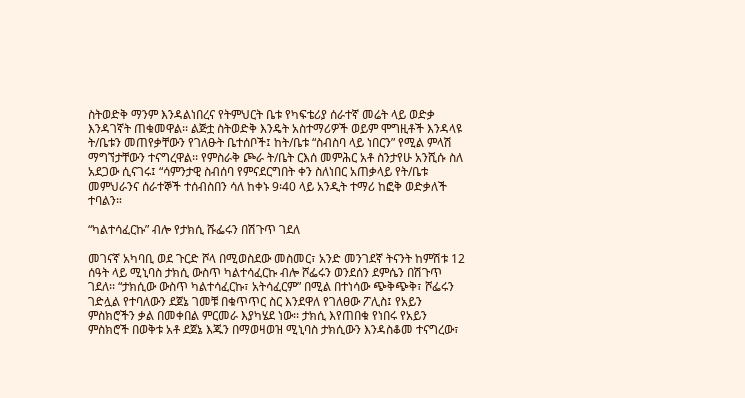ስትወድቅ ማንም እንዳልነበረና የትምህርት ቤቱ የካፍቴሪያ ሰራተኛ መሬት ላይ ወድቃ እንዳገኛት ጠቁመዋል፡፡ ልጅቷ ስትወድቅ እንዴት አስተማሪዎች ወይም ሞግዚቶች እንዳላዩ ት/ቤቱን መጠየቃቸውን የገለፁት ቤተሰቦች፤ ከት/ቤቱ “ስብስባ ላይ ነበርን” የሚል ምላሽ ማግኘታቸውን ተናግረዋል፡፡ የምስራቅ ጮራ ት/ቤት ርእሰ መምሕር አቶ ስንታየሁ አንሺሱ ስለ አደጋው ሲናገሩ፤ “ሳምንታዊ ስብሰባ የምናደርግበት ቀን ስለነበር አጠቃላይ የት/ቤቱ መምህራንና ሰራተኞች ተሰብስበን ሳለ ከቀኑ 9፡40 ላይ አንዲት ተማሪ ከፎቅ ወድቃለች ተባልን።

“ካልተሳፈርኩ” ብሎ የታክሲ ሹፌሩን በሽጉጥ ገደለ

መገናኛ አካባቢ ወደ ጉርድ ሾላ በሚወስደው መስመር፣ አንድ መንገደኛ ትናንት ከምሽቱ 12 ሰዓት ላይ ሚኒባስ ታክሲ ውስጥ ካልተሳፈርኩ ብሎ ሾፌሩን ወንደሰን ደምሴን በሽጉጥ ገደለ፡፡ “ታክሲው ውስጥ ካልተሳፈርኩ፣ አትሳፈርም” በሚል በተነሳው ጭቅጭቅ፣ ሾፌሩን ገድሏል የተባለውን ደጀኔ ገመቹ በቁጥጥር ስር እንደዋለ የገለፀው ፖሊስ፤ የአይን ምስክሮችን ቃል በመቀበል ምርመራ እያካሄደ ነው፡፡ ታክሲ እየጠበቁ የነበሩ የአይን ምስክሮች በወቅቱ አቶ ደጀኔ እጁን በማወዛወዝ ሚኒባስ ታክሲውን እንዳስቆመ ተናግረው፣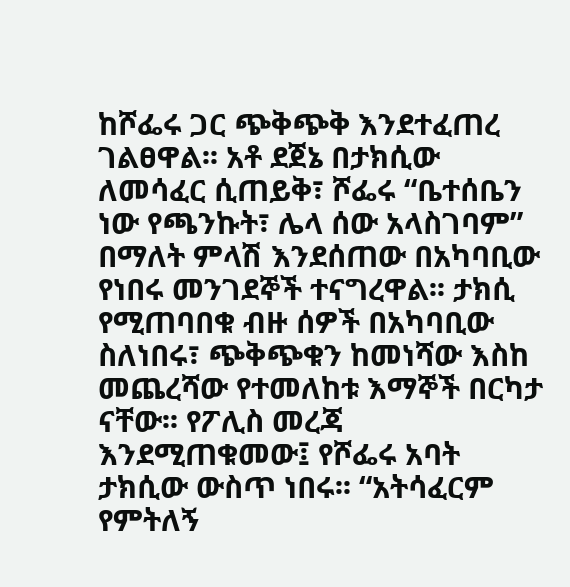ከሾፌሩ ጋር ጭቅጭቅ እንደተፈጠረ ገልፀዋል፡፡ አቶ ደጀኔ በታክሲው ለመሳፈር ሲጠይቅ፣ ሾፌሩ “ቤተሰቤን ነው የጫንኩት፣ ሌላ ሰው አላስገባም” በማለት ምላሽ እንደሰጠው በአካባቢው የነበሩ መንገደኞች ተናግረዋል፡፡ ታክሲ የሚጠባበቁ ብዙ ሰዎች በአካባቢው ስለነበሩ፣ ጭቅጭቁን ከመነሻው እስከ መጨረሻው የተመለከቱ እማኞች በርካታ ናቸው፡፡ የፖሊስ መረጃ እንደሚጠቁመው፤ የሾፌሩ አባት ታክሲው ውስጥ ነበሩ፡፡ “አትሳፈርም የምትለኝ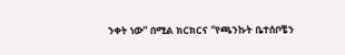ንቀት ነው” በሚል ክርክርና “የጫንኩት ቤተሰቦቼን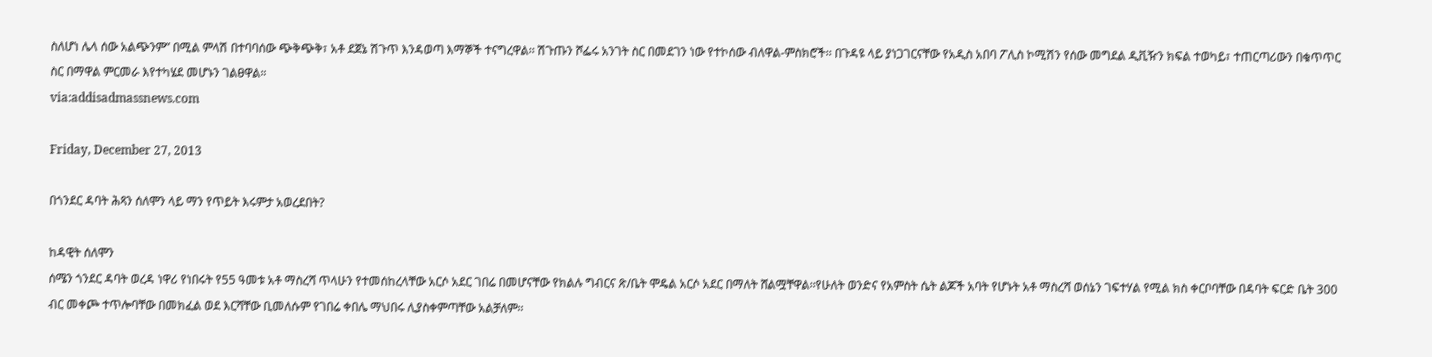ስለሆነ ሌላ ሰው አልጭንም” በሚል ምላሽ በተባባሰው ጭቅጭቅ፣ አቶ ደጀኔ ሽጉጥ እንዳወጣ እማኞች ተናግረዋል፡፡ ሽጉጡን ሾፌሩ አንገት ስር በመደገን ነው የተኮሰው ብለዋል-ምስክሮች፡፡ በጉዳዩ ላይ ያነጋገርናቸው የአዲስ አበባ ፖሊስ ኮሚሽን የሰው መግደል ዲቪዥን ክፍል ተወካይ፣ ተጠርጣሪውን በቁጥጥር ስር በማዋል ምርመራ እየተካሄደ መሆኑን ገልፀዋል።
via:addisadmassnews.com

Friday, December 27, 2013

በጎንደር ዳባት ሕጻን ሰለሞን ላይ ማን የጥይት እሩምታ አወረደበት?

ከዳዊት ሰለሞን
ሰሜን ጎንደር ዳባት ወረዳ ነዋሪ የነበሩት የ55 ዓመቱ አቶ ማስረሻ ጥላሁን የተመሰከረላቸው አርሶ አደር ገበሬ በመሆናቸው የክልሉ ግብርና ጽ/ቤት ሞዴል አርሶ አደር በማለት ሸልሟቸዋል፡፡የሁለት ወንድና የአምስት ሴት ልጆች አባት የሆኑት አቶ ማስረሻ ወሰኔን ገፍተሃል የሚል ክስ ቀርቦባቸው በዳባት ፍርድ ቤት 300 ብር መቀጮ ተጥሎባቸው በመክፈል ወደ እርሻቸው ቢመለሱም የገበሬ ቀበሌ ማህበሩ ሊያስቀምጣቸው አልቻለም፡፡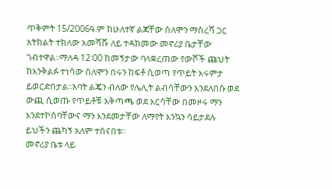ጥቅምት 15/2006ዓ.ም ከሁለተኛ ልጃቸው ሰለሞን ማስረሻ ጋር አትክልት ተክለው አመሻሹ ለይ ተዳክመው መኖሪያ ቤታቸው ገብተዋል፡፡ማለዳ 12፡00 ከመኝታው ባላቋረጠው የውሾች ጩህት ከእንቅልፉ ተነሳው ሰለሞን በሩን ከፍቶ ሲወጣ የጥይት እሩምታ ይወርድበታል፡፡አባት ልጄን ብለው የሌሊት ልብሳቸውን እንደለበሱ ወደ ውጪ ሲወጡ የጥይቶቹ አቅጣጫ ወደ እርሳቸው በመዞሩ ማን እንደተኮሰባቸውና ማን እንደመታቸው ለማየት እንኳን ሳይታደሉ ይህችን ጨካኝ አለም ተሰናበቱ፡፡
መኖሪያ ቤቱ ላይ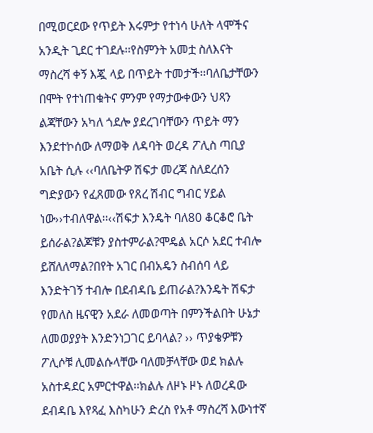በሚወርደው የጥይት እሩምታ የተነሳ ሁለት ላሞችና አንዲት ጊደር ተገደሉ፡፡የስምንት አመቷ ስለእናት ማስረሻ ቀኝ እጇ ላይ በጥይት ተመታች፡፡ባለቤታቸውን በሞት የተነጠቁትና ምንም የማታውቀውን ህጻን ልጃቸውን አካለ ጎደሎ ያደረገባቸውን ጥይት ማን እንደተኮሰው ለማወቅ ለዳባት ወረዳ ፖሊስ ጣቢያ አቤት ሲሉ ‹‹ባለቤትዎ ሽፍታ መረጃ ስለደረሰን ግድያውን የፈጸመው የጸረ ሽብር ግብር ሃይል ነው››ተብለዋል፡፡‹‹ሽፍታ እንዴት ባለ80 ቆርቆሮ ቤት ይሰራል?ልጆቹን ያስተምራል?ሞዴል አርሶ አደር ተብሎ ይሸለለማል?በየት አገር በብአዴን ስብሰባ ላይ እንድትገኝ ተብሎ በደብዳቤ ይጠራል?እንዴት ሽፍታ የመለስ ዜናዊን አደራ ለመወጣት በምንችልበት ሁኔታ ለመወያያት እንድንነጋገር ይባላል? ›› ጥያቄዎቹን ፖሊሶቹ ሊመልሱላቸው ባለመቻላቸው ወደ ክልሉ አስተዳደር አምርተዋል፡፡ክልሉ ለዞኑ ዞኑ ለወረዳው ደብዳቤ እየጻፈ እስካሁን ድረስ የአቶ ማስረሻ እውነተኛ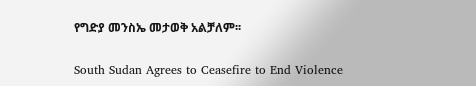የግድያ መንስኤ መታወቅ አልቻለም፡፡

South Sudan Agrees to Ceasefire to End Violence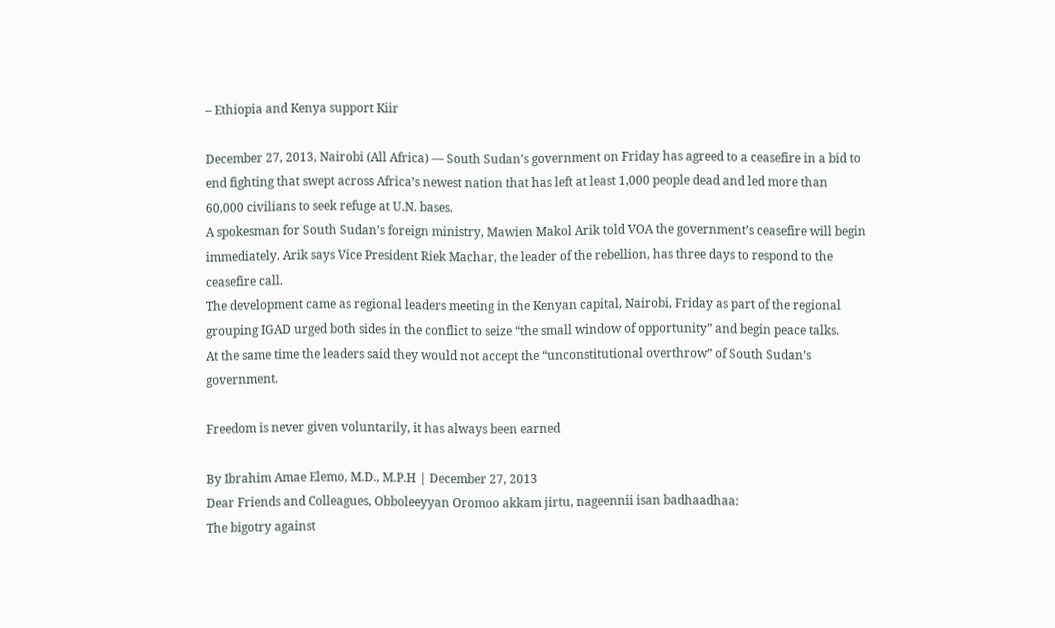– Ethiopia and Kenya support Kiir

December 27, 2013, Nairobi (All Africa) — South Sudan’s government on Friday has agreed to a ceasefire in a bid to end fighting that swept across Africa’s newest nation that has left at least 1,000 people dead and led more than 60,000 civilians to seek refuge at U.N. bases.
A spokesman for South Sudan’s foreign ministry, Mawien Makol Arik told VOA the government’s ceasefire will begin immediately. Arik says Vice President Riek Machar, the leader of the rebellion, has three days to respond to the ceasefire call.
The development came as regional leaders meeting in the Kenyan capital, Nairobi, Friday as part of the regional grouping IGAD urged both sides in the conflict to seize “the small window of opportunity” and begin peace talks.
At the same time the leaders said they would not accept the “unconstitutional overthrow” of South Sudan’s government.

Freedom is never given voluntarily, it has always been earned

By Ibrahim Amae Elemo, M.D., M.P.H | December 27, 2013
Dear Friends and Colleagues, Obboleeyyan Oromoo akkam jirtu, nageennii isan badhaadhaa:
The bigotry against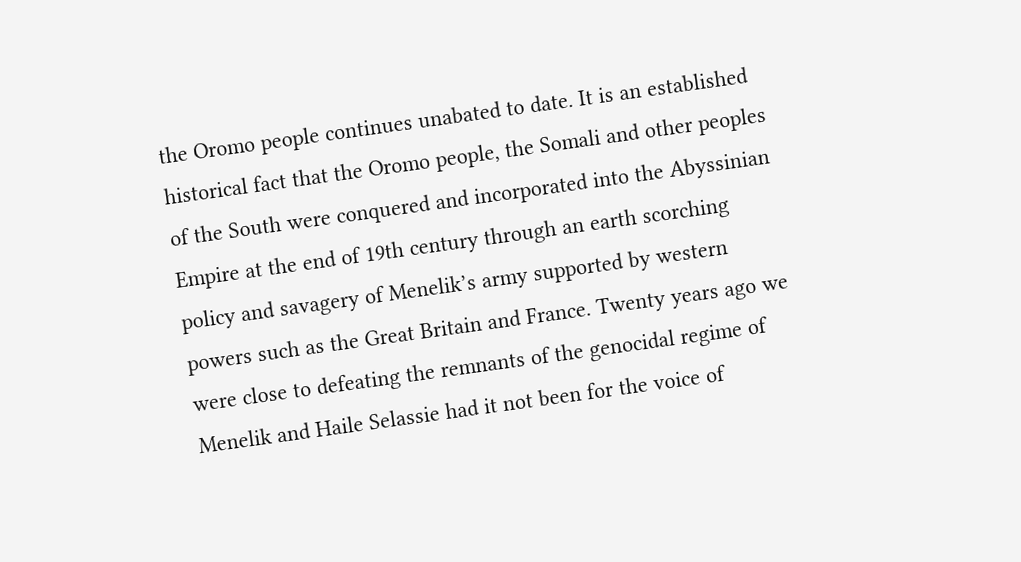the Oromo people continues unabated to date. It is an established historical fact that the Oromo people, the Somali and other peoples of the South were conquered and incorporated into the Abyssinian Empire at the end of 19th century through an earth scorching policy and savagery of Menelik’s army supported by western powers such as the Great Britain and France. Twenty years ago we were close to defeating the remnants of the genocidal regime of Menelik and Haile Selassie had it not been for the voice of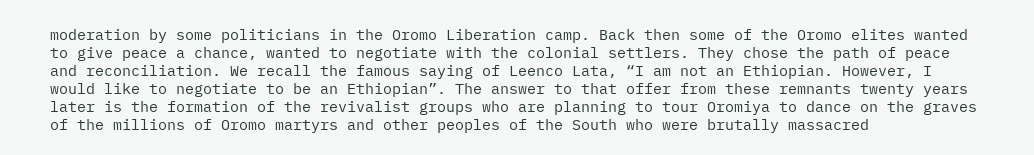moderation by some politicians in the Oromo Liberation camp. Back then some of the Oromo elites wanted to give peace a chance, wanted to negotiate with the colonial settlers. They chose the path of peace and reconciliation. We recall the famous saying of Leenco Lata, “I am not an Ethiopian. However, I would like to negotiate to be an Ethiopian”. The answer to that offer from these remnants twenty years later is the formation of the revivalist groups who are planning to tour Oromiya to dance on the graves of the millions of Oromo martyrs and other peoples of the South who were brutally massacred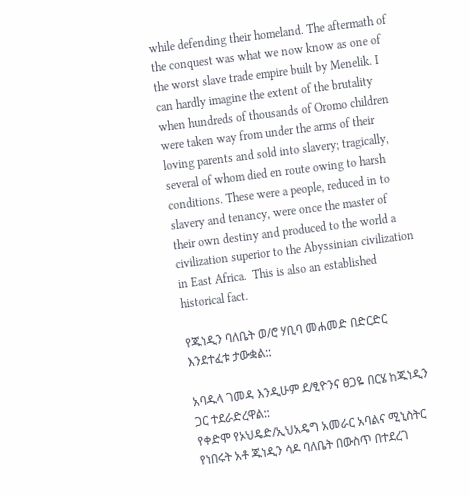while defending their homeland. The aftermath of the conquest was what we now know as one of the worst slave trade empire built by Menelik. I can hardly imagine the extent of the brutality when hundreds of thousands of Oromo children were taken way from under the arms of their loving parents and sold into slavery; tragically, several of whom died en route owing to harsh conditions. These were a people, reduced in to slavery and tenancy, were once the master of their own destiny and produced to the world a civilization superior to the Abyssinian civilization in East Africa.  This is also an established historical fact.

የጁነዲን ባለቤት ወ/ሮ ሃቢባ መሐመድ በድርድር እንደተፈቱ ታውቋል::

አባዱላ ገመዳ እንዲሁም ደ/ፂዮንና ፀጋዬ በርሄ ከጁነዲን ጋር ተደራድረዋል::
የቀድሞ የኦህዴድ/ኢህአዴግ አመራር አባልና ሚኒስትር የነበሩት አቶ ጁነዲን ሳዶ ባለቤት በውስጥ በተደረገ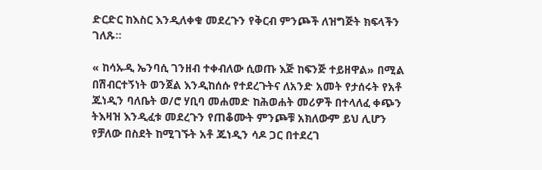ድርድር ከእስር እንዲለቀቁ መደረጉን የቅርብ ምንጮች ለዝግጅት ክፍላችን ገለጹ።

« ከሳኡዲ ኤንባሲ ገንዘብ ተቀብለው ሲወጡ እጅ ከፍንጅ ተይዘዋል» በሚል በሽብርተኝነት ወንጀል እንዲከሰሱ የተደረጉትና ለአንድ አመት የታሰሩት የአቶ ጁነዲን ባለቤት ወ/ሮ ሃቢባ መሐመድ ከሕወሐት መሪዎች በተላለፈ ቀጭን ትእዛዝ እንዲፈቱ መደረጉን የጠቆሙት ምንጮቹ አክለውም ይህ ሊሆን የቻለው በስደት ከሚገኙት አቶ ጁነዲን ሳዶ ጋር በተደረገ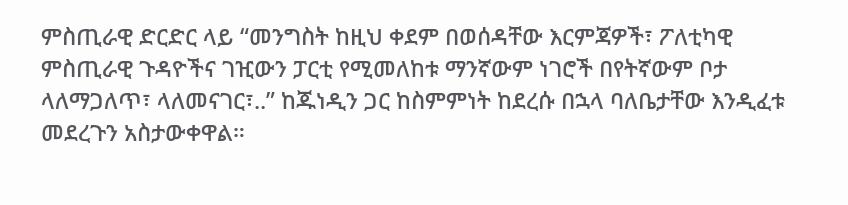ምስጢራዊ ድርድር ላይ “መንግስት ከዚህ ቀደም በወሰዳቸው እርምጃዎች፣ ፖለቲካዊ ምስጢራዊ ጉዳዮችና ገዢውን ፓርቲ የሚመለከቱ ማንኛውም ነገሮች በየትኛውም ቦታ ላለማጋለጥ፣ ላለመናገር፣..” ከጁነዲን ጋር ከስምምነት ከደረሱ በኋላ ባለቤታቸው እንዲፈቱ መደረጉን አስታውቀዋል።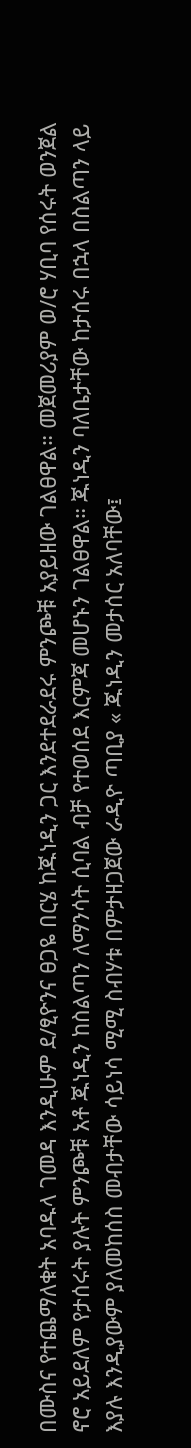በሙስና የተጨማለቁት አባዱላ ገመዳ እንዲሁም ደ/ፂዮንና ፀጋዬ በርሄ ከጁነዲን ጋር እንደተደራደሩ ምንጮቹ አያይዘው ገልፀዋል። መጀመሪያም ወ/ሮ ሃቢባ የሰሩት ወንጀል ኖሮ አይደለም የታሰሩት ያሉት ምንጮቹ አቶ ጁነዲን ከስልጣን ለማንሳት ሲባል ብቻ የተወሰደ እርምጃ መሆኑን ገልፀዋል። ጁነዲን ባለቤታቸው ከታሰሩ በኋላ በስልጣን ላይ እያሉ እንዲያውም ያለመከሰስ መብታቸው ሳይነሳ ሚሚ ስብሃቱ በምታዘጋጀው ራዲዮ ጣቢያ « ጁነዲን መታሰር አለባቸው፤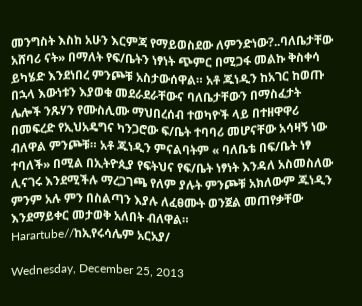መንግስት እስከ አሁን እርምጃ የማይወስደው ለምንድነው?..ባለቤታቸው አሸባሪ ናት» በማለት የፍ/ቤትን ነፃነት ጭምር በሚጋፋ መልኩ ቅስቀሳ ይካሄድ እንደነበረ ምንጮቹ አስታውሰዋል። አቶ ጁነዲን ከአገር ከወጡ በኋላ እውነቱን እያወቁ መደራደራቸውና ባለቤታቸውን በማስፈታት ሌሎች ንጹሃን የሙስሊሙ ማህበረሰብ ተወካዮች ላይ በተዘዋዋሪ በመፍረድ የኢህአዴግና ካንጋሮው ፍ/ቤት ተባባሪ መሆናቸው አሳዛኝ ነው ብለዋል ምንጮቹ። አቶ ጁነዲን ምናልባትም « ባለቤቴ በፍ/ቤት ነፃ ተባለች» በሚል በኢትዮጲያ የፍትህና የፍ/ቤት ነፃነት እንዳለ አስመስለው ሊናገሩ እንደሚችሉ ማረጋገጫ የለም ያሉት ምንጮቹ አክለውም ጁነዲን ምንም አሉ ምን በስልጣን እያሉ ለፈፀሙት ወንጀል መጠየቃቸው እንደማይቀር መታወቅ አለበት ብለዋል።
Harartube//ከኢየሩሳሌም አርአያ/

Wednesday, December 25, 2013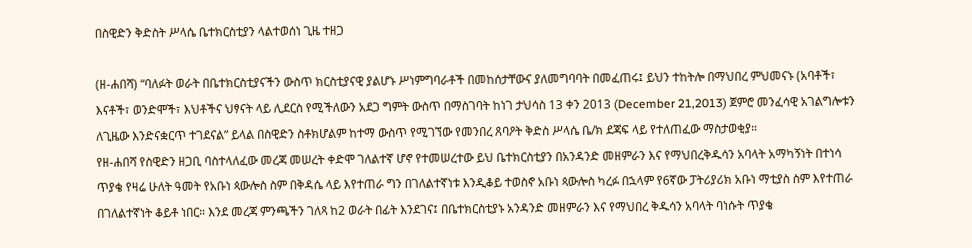በስዊድን ቅድስት ሥላሴ ቤተክርስቲያን ላልተወሰነ ጊዜ ተዘጋ

(ዘ-ሐበሻ) “ባለፉት ወራት በቤተክርስቲያናችን ውስጥ ክርስቲያናዊ ያልሆኑ ሥነምግባራቶች በመከሰታቸውና ያለመግባባት በመፈጠሩ፤ ይህን ተከትሎ በማህበረ ምህመናኑ (አባቶች፣ እናቶች፣ ወንድሞች፣ እህቶችና ህፃናት ላይ ሊደርስ የሚችለውን አደጋ ግምት ውስጥ በማስገባት ከነገ ታህሳስ 13 ቀን 2013 (December 21,2013) ጀምሮ መንፈሳዊ አገልግሎቱን ለጊዜው እንድናቋርጥ ተገደናል” ይላል በስዊድን ስቶክሆልም ከተማ ውስጥ የሚገኘው የመንበረ ጸባዖት ቅድስ ሥላሴ ቤ/ክ ደጃፍ ላይ የተለጠፈው ማስታወቂያ።
የዘ-ሐበሻ የስዊድን ዘጋቢ ባስተላለፈው መረጃ መሠረት ቀድሞ ገለልተኛ ሆኖ የተመሠረተው ይህ ቤተክርስቲያን በአንዳንድ መዘምራን እና የማህበረቅዱሳን አባላት አማካኝነት በተነሳ ጥያቄ የዛሬ ሁለት ዓመት የአቡነ ጳውሎስ ስም በቅዳሴ ላይ እየተጠራ ግን በገለልተኛነቱ እንዲቆይ ተወስኖ አቡነ ጳውሎስ ካረፉ በኋላም የ6ኛው ፓትሪያሪክ አቡነ ማቲያስ ስም እየተጠራ በገለልተኛነት ቆይቶ ነበር። እንደ መረጃ ምንጫችን ገለጻ ከ2 ወራት በፊት እንደገና፤ በቤተክርስቲያኑ አንዳንድ መዘምራን እና የማህበረ ቅዱሳን አባላት ባነሱት ጥያቄ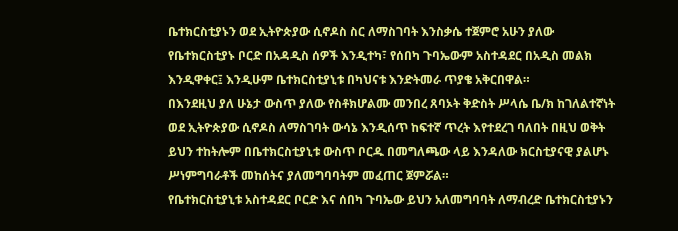ቤተክርስቲያኑን ወደ ኢትዮጵያው ሲኖዶስ ስር ለማስገባት እንስቃሴ ተጀምሮ አሁን ያለው የቤተክርስቲያኑ ቦርድ በአዳዲስ ሰዎች እንዲተካ፣ የሰበካ ጉባኤውም አስተዳደር በአዲስ መልክ እንዲዋቀር፤ እንዲሁም ቤተክርስቲያኒቱ በካህናቱ እንድትመራ ጥያቄ አቅርበዋል።
በእንደዚህ ያለ ሁኔታ ውስጥ ያለው የስቶክሆልሙ መንበረ ጸባኦት ቅድስት ሥላሴ ቤ/ክ ከገለልተኛነት ወደ ኢትዮጵያው ሲኖዶስ ለማስገባት ውሳኔ እንዲሰጥ ከፍተኛ ጥረት እየተደረገ ባለበት በዚህ ወቅት ይህን ተከትሎም በቤተክርስቲያኒቱ ውስጥ ቦርዱ በመግለጫው ላይ እንዳለው ክርስቲያናዊ ያልሆኑ ሥነምግባራቶች መከሰትና ያለመግባባትም መፈጠር ጀምሯል።
የቤተክርስቲያኒቱ አስተዳደር ቦርድ እና ሰበካ ጉባኤው ይህን አለመግባባት ለማብረድ ቤተክርስቲያኑን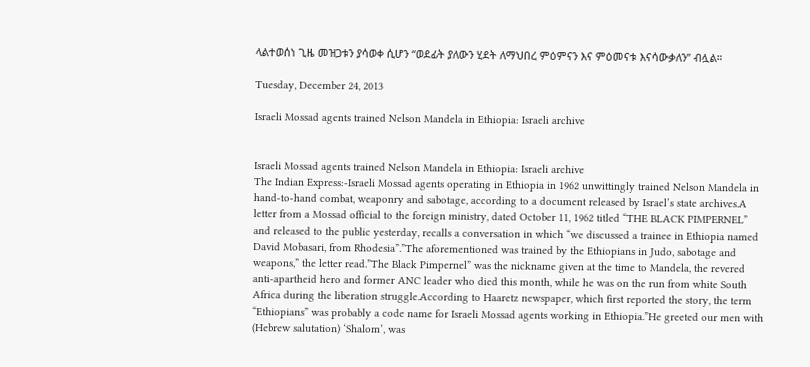ላልተወሰነ ጊዜ መዝጋቱን ያሳወቀ ሲሆን “ወደፊት ያለውን ሂደት ለማህበረ ምዕምናን እና ምዕመናቱ እናሳውቃለን” ብሏል።

Tuesday, December 24, 2013

Israeli Mossad agents trained Nelson Mandela in Ethiopia: Israeli archive


Israeli Mossad agents trained Nelson Mandela in Ethiopia: Israeli archive
The Indian Express:-Israeli Mossad agents operating in Ethiopia in 1962 unwittingly trained Nelson Mandela in hand-to-hand combat, weaponry and sabotage, according to a document released by Israel’s state archives.A letter from a Mossad official to the foreign ministry, dated October 11, 1962 titled “THE BLACK PIMPERNEL” and released to the public yesterday, recalls a conversation in which “we discussed a trainee in Ethiopia named David Mobasari, from Rhodesia”.”The aforementioned was trained by the Ethiopians in Judo, sabotage and weapons,” the letter read.”The Black Pimpernel” was the nickname given at the time to Mandela, the revered anti-apartheid hero and former ANC leader who died this month, while he was on the run from white South Africa during the liberation struggle.According to Haaretz newspaper, which first reported the story, the term “Ethiopians” was probably a code name for Israeli Mossad agents working in Ethiopia.”He greeted our men with (Hebrew salutation) ‘Shalom’, was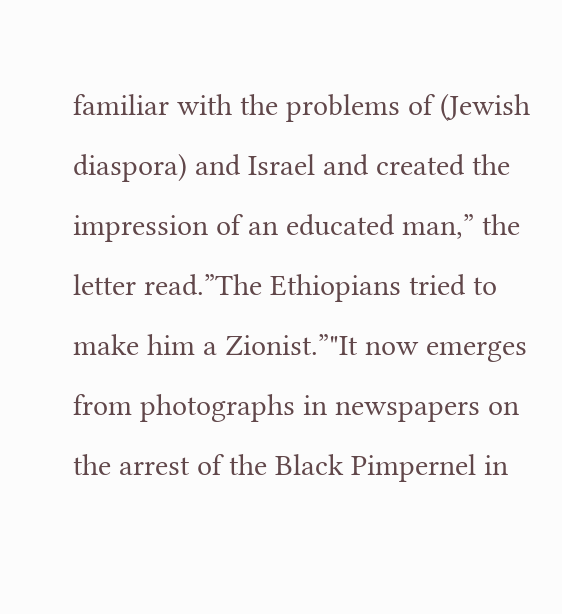familiar with the problems of (Jewish diaspora) and Israel and created the impression of an educated man,” the letter read.”The Ethiopians tried to make him a Zionist.”"It now emerges from photographs in newspapers on the arrest of the Black Pimpernel in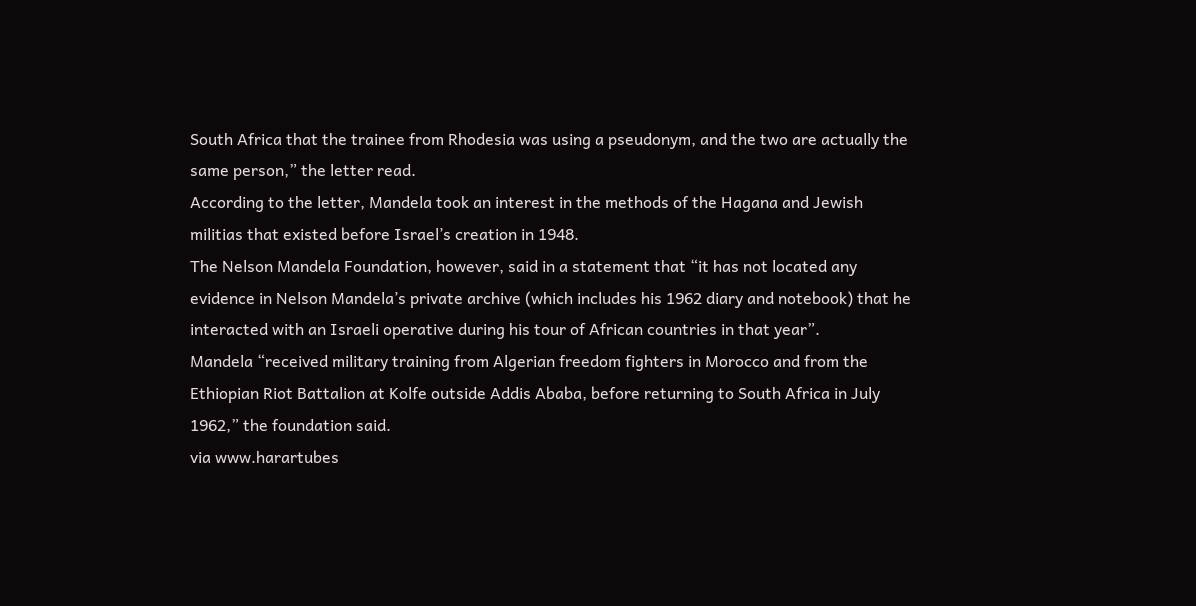South Africa that the trainee from Rhodesia was using a pseudonym, and the two are actually the same person,” the letter read.
According to the letter, Mandela took an interest in the methods of the Hagana and Jewish militias that existed before Israel’s creation in 1948.
The Nelson Mandela Foundation, however, said in a statement that “it has not located any evidence in Nelson Mandela’s private archive (which includes his 1962 diary and notebook) that he interacted with an Israeli operative during his tour of African countries in that year”.
Mandela “received military training from Algerian freedom fighters in Morocco and from the Ethiopian Riot Battalion at Kolfe outside Addis Ababa, before returning to South Africa in July 1962,” the foundation said.
via www.harartubes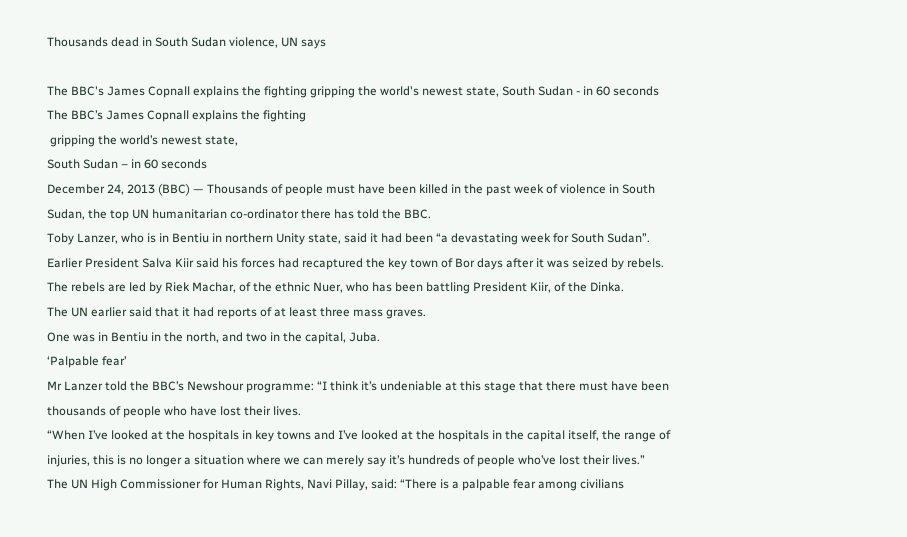Thousands dead in South Sudan violence, UN says

The BBC's James Copnall explains the fighting gripping the world's newest state, South Sudan - in 60 seconds
The BBC’s James Copnall explains the fighting
 gripping the world’s newest state,
South Sudan – in 60 seconds
December 24, 2013 (BBC) — Thousands of people must have been killed in the past week of violence in South Sudan, the top UN humanitarian co-ordinator there has told the BBC.
Toby Lanzer, who is in Bentiu in northern Unity state, said it had been “a devastating week for South Sudan”.
Earlier President Salva Kiir said his forces had recaptured the key town of Bor days after it was seized by rebels.
The rebels are led by Riek Machar, of the ethnic Nuer, who has been battling President Kiir, of the Dinka.
The UN earlier said that it had reports of at least three mass graves.
One was in Bentiu in the north, and two in the capital, Juba.
‘Palpable fear’
Mr Lanzer told the BBC’s Newshour programme: “I think it’s undeniable at this stage that there must have been thousands of people who have lost their lives.
“When I’ve looked at the hospitals in key towns and I’ve looked at the hospitals in the capital itself, the range of injuries, this is no longer a situation where we can merely say it’s hundreds of people who’ve lost their lives.”
The UN High Commissioner for Human Rights, Navi Pillay, said: “There is a palpable fear among civilians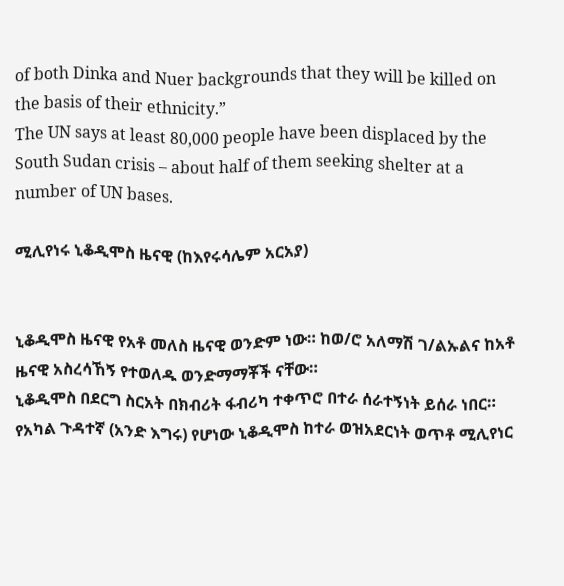of both Dinka and Nuer backgrounds that they will be killed on the basis of their ethnicity.”
The UN says at least 80,000 people have been displaced by the South Sudan crisis – about half of them seeking shelter at a number of UN bases.

ሚሊየነሩ ኒቆዲሞስ ዜናዊ (ከእየሩሳሌም አርአያ)


ኒቆዲሞስ ዜናዊ የአቶ መለስ ዜናዊ ወንድም ነው። ከወ/ሮ አለማሽ ገ/ልኡልና ከአቶ ዜናዊ አስረሳኸኝ የተወለዱ ወንድማማቾች ናቸው።
ኒቆዲሞስ በደርግ ስርአት በክብሪት ፋብሪካ ተቀጥሮ በተራ ሰራተኝነት ይሰራ ነበር። የአካል ጉዳተኛ (አንድ እግሩ) የሆነው ኒቆዲሞስ ከተራ ወዝአደርነት ወጥቶ ሚሊየነር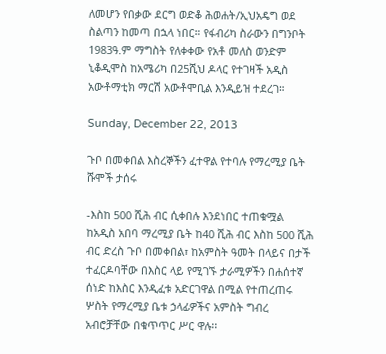ለመሆን የበቃው ደርግ ወድቆ ሕወሐት/ኢህአዴግ ወደ ስልጣን ከመጣ በኋላ ነበር። የፋብሪካ ስራውን በግንቦት 1983ዓ.ም ማግስት የለቀቀው የአቶ መለስ ወንድም ኒቆዲሞስ ከአሜሪካ በ25ሺህ ዶላር የተገዛች አዲስ አውቶማቲክ ማርሽ አውቶሞቢል እንዲይዝ ተደረገ።

Sunday, December 22, 2013

ጉቦ በመቀበል እስረኞችን ፈተዋል የተባሉ የማረሚያ ቤት ሹሞች ታሰሩ

-እስከ 500 ሺሕ ብር ሲቀበሉ እንደነበር ተጠቁሟል
ከአዲስ አበባ ማረሚያ ቤት ከ40 ሺሕ ብር እስከ 500 ሺሕ ብር ድረስ ጉቦ በመቀበል፣ ከአምስት ዓመት በላይና በታች ተፈርዶባቸው በእስር ላይ የሚገኙ ታራሚዎችን በሐሰተኛ ሰነድ ከእስር እንዲፈቱ አድርገዋል በሚል የተጠረጠሩ ሦስት የማረሚያ ቤቱ ኃላፊዎችና አምስት ግብረ አብሮቻቸው በቁጥጥር ሥር ዋሉ፡፡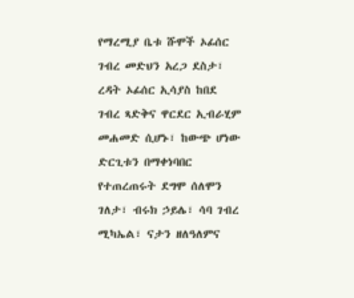የማረሚያ ቤቱ ሹሞች ኦፊሰር ገብረ መድህን አረጋ ደስታ፣ ረዳት ኦፊሰር ኢሳያስ ከበደ ገብረ ጻድቅና ዋርደር ኢብራሂም መሐመድ ሲሆኑ፣ ከውጭ ሆነው ድርጊቱን በማቀነባበር የተጠረጠሩት ደግሞ ሰለሞን ገለታ፣ ብሩክ ኃይሌ፣ ሳባ ገብረ ሚካኤል፣ ናታን ዘለዓለምና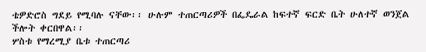ቴዎድሮስ ግደይ የሚባሉ ናቸው፡፡ ሁሉም ተጠርጣሪዎች በፌዴራል ከፍተኛ ፍርድ ቤት ሁለተኛ ወንጀል ችሎት ቀርበዋል፡፡
ሦስቱ የማረሚያ ቤቱ ተጠርጣሪ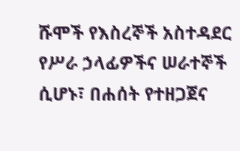ሹሞች የእስረኞች አስተዳደር የሥራ ኃላፊዎችና ሠራተኞች ሲሆኑ፣ በሐሰት የተዘጋጀና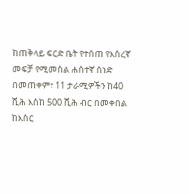ከጠቅላይ ፍርድ ቤት የተሰጠ የእስረኛ መፍቻ የሚመስል ሐሰተኛ ሰነድ በመጠቀም፣ 11 ታራሚዎችን ከ40 ሺሕ እስከ 500 ሺሕ ብር በመቀበል ከእስር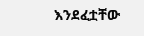እንደፈቷቸው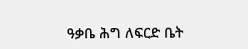ዓቃቤ ሕግ ለፍርድ ቤት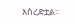አስረድቷል፡፡